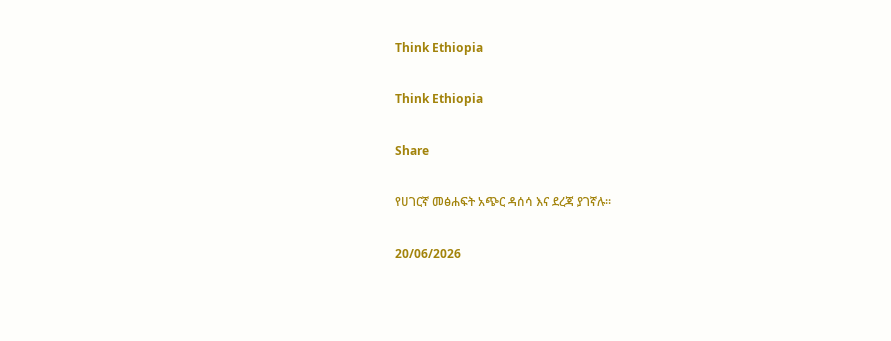Think Ethiopia

Think Ethiopia

Share

የሀገርኛ መፅሐፍት አጭር ዳሰሳ እና ደረጃ ያገኛሉ።

20/06/2026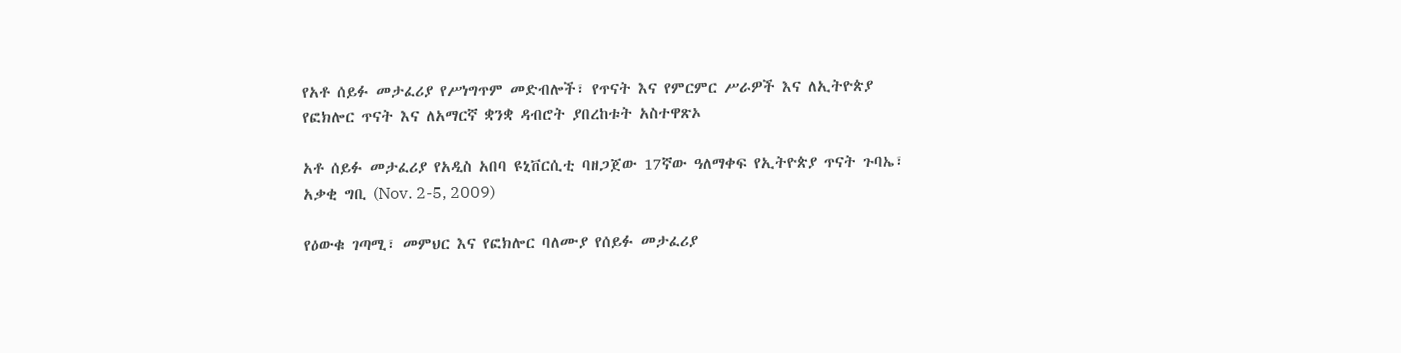የአቶ ሰይፉ መታፈሪያ የሥነግጥም መድብሎች፣ የጥናት እና የምርምር ሥራዎች እና ለኢትዮጵያ የፎክሎር ጥናት እና ለአማርኛ ቋንቋ ዳብሮት ያበረከቱት አስተዋጽኦ

አቶ ሰይፉ መታፈሪያ የአዲስ አበባ ዩኒቨርሲቲ ባዘጋጀው 17ኛው ዓለማቀፍ የኢትዮጵያ ጥናት ጉባኤ፣ አቃቂ ግቢ (Nov. 2-5, 2009)

የዕውቁ ገጣሚ፣ መምህር እና የፎክሎር ባለሙያ የሰይፉ መታፈሪያ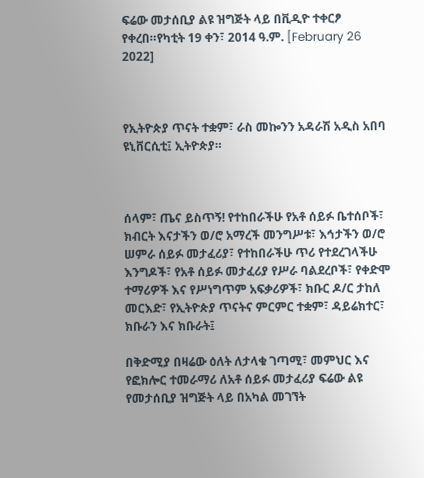ፍሬው መታሰቢያ ልዩ ዝግጅት ላይ በቪዲዮ ተቀርፆ የቀረበ።የካቲት 19 ቀን፣ 2014 ዓ.ም. [February 26 2022]



የኢትዮጵያ ጥናት ተቋም፣ ራስ መኰንን አዳራሽ አዲስ አበባ ዩኒቨርሲቲ፤ ኢትዮጵያ።



ሰላም፣ ጤና ይስጥኝ! የተከበራችሁ የአቶ ሰይፉ ቤተሰቦች፣ ክብርት እናታችን ወ/ሮ አማረች መንግሥቱ፣ እኅታችን ወ/ሮ ሠምራ ሰይፉ መታፈሪያ፣ የተከበራችሁ ጥሪ የተደረገላችሁ እንግዶች፣ የአቶ ሰይፉ መታፈሪያ የሥራ ባልደረቦች፣ የቀድሞ ተማሪዎች እና የሥነግጥም አፍቃሪዎች፣ ክቡር ዶ/ር ታከለ መርእድ፣ የኢትዮጵያ ጥናትና ምርምር ተቋም፣ ዳይሬክተር፣ ክቡራን እና ክቡራት፤

በቅድሚያ በዛሬው ዕለት ለታላቁ ገጣሚ፣ መምህር እና የፎክሎር ተመራማሪ ለአቶ ሰይፉ መታፈሪያ ፍሬው ልዩ የመታሰቢያ ዝግጅት ላይ በአካል መገኘት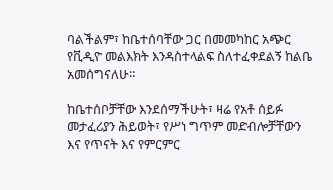ባልችልም፣ ከቤተሰባቸው ጋር በመመካከር አጭር የቪዲዮ መልእክት እንዳስተላልፍ ስለተፈቀደልኝ ከልቤ አመሰግናለሁ።

ከቤተሰቦቻቸው እንደሰማችሁት፣ ዛሬ የአቶ ሰይፉ መታፈሪያን ሕይወት፣ የሥነ ግጥም መድብሎቻቸውን እና የጥናት እና የምርምር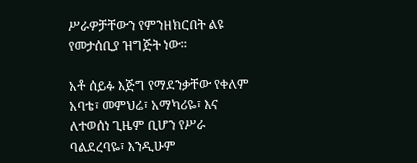ሥራዎቻቸውን የምንዘክርበት ልዩ የመታሰቢያ ዝግጅት ነው።

አቶ ሰይፉ እጅግ የማደንቃቸው የቀለም አባቴ፣ መምህሬ፣ አማካሪዬ፣ እና ለተወሰነ ጊዜም ቢሆን የሥራ ባልደረባዬ፣ እንዲሁም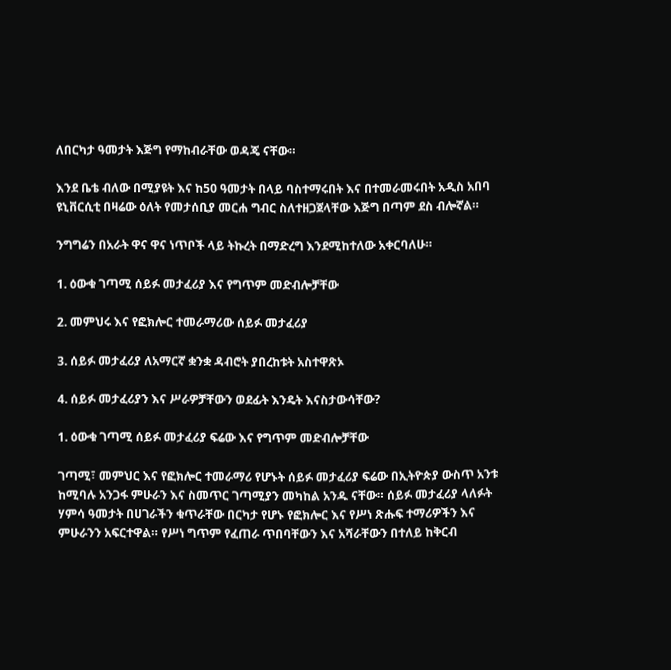ለበርካታ ዓመታት እጅግ የማከብራቸው ወዳጄ ናቸው።

እንደ ቤቴ ብለው በሚያዩት እና ከ50 ዓመታት በላይ ባስተማሩበት እና በተመራመሩበት አዲስ አበባ ዩኒቨርሲቲ በዛሬው ዕለት የመታሰቢያ መርሐ ግብር ስለተዘጋጀላቸው እጅግ በጣም ደስ ብሎኛል።

ንግግሬን በአራት ዋና ዋና ነጥቦች ላይ ትኩረት በማድረግ እንደሚከተለው አቀርባለሁ።

1. ዕውቁ ገጣሚ ሰይፉ መታፈሪያ እና የግጥም መድብሎቻቸው

2. መምህሩ እና የፎክሎር ተመራማሪው ሰይፉ መታፈሪያ

3. ሰይፉ መታፈሪያ ለአማርኛ ቋንቋ ዳብሮት ያበረከቱት አስተዋጽኦ

4. ሰይፉ መታፈሪያን እና ሥራዎቻቸውን ወደፊት እንዴት እናስታውሳቸው?

1. ዕውቁ ገጣሚ ሰይፉ መታፈሪያ ፍሬው እና የግጥም መድብሎቻቸው

ገጣሚ፣ መምህር እና የፎክሎር ተመራማሪ የሆኑት ሰይፉ መታፈሪያ ፍሬው በኢትዮጵያ ውስጥ አንቱ ከሚባሉ አንጋፋ ምሁራን እና ስመጥር ገጣሚያን መካከል አንዱ ናቸው። ሰይፉ መታፈሪያ ላለፉት ሃምሳ ዓመታት በሀገራችን ቁጥራቸው በርካታ የሆኑ የፎክሎር እና የሥነ ጽሑፍ ተማሪዎችን እና ምሁራንን አፍርተዋል። የሥነ ግጥም የፈጠራ ጥበባቸውን እና አሻራቸውን በተለይ ከቅርብ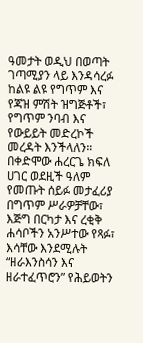ዓመታት ወዲህ በወጣት ገጣሚያን ላይ እንዳሳረፉ ከልዩ ልዩ የግጥም እና የጃዝ ምሽት ዝግጅቶች፣ የግጥም ንባብ እና የውይይት መድረኮች መረዳት እንችላለን። በቀድሞው ሐረርጌ ክፍለ ሀገር ወደዚች ዓለም የመጡት ሰይፉ መታፈሪያ በግጥም ሥራዎቻቸው፣ እጅግ በርካታ እና ረቂቅ ሐሳቦችን አንሥተው የጻፉ፣ እሳቸው እንደሚሉት “ዘራእንስሳን እና ዘራተፈጥሮን” የሕይወትን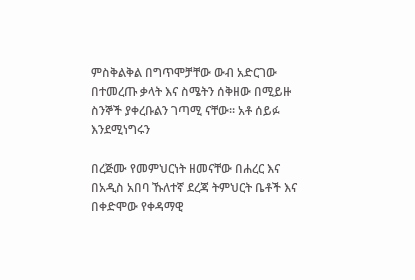ምስቅልቅል በግጥሞቻቸው ውብ አድርገው በተመረጡ ቃላት እና ስሜትን ሰቅዘው በሚይዙ ስንኞች ያቀረቡልን ገጣሚ ናቸው። አቶ ሰይፉ እንደሚነግሩን

በረጅሙ የመምህርነት ዘመናቸው በሐረር እና በአዲስ አበባ ኹለተኛ ደረጃ ትምህርት ቤቶች እና በቀድሞው የቀዳማዊ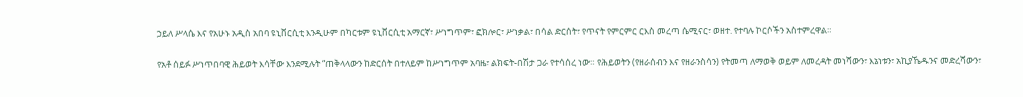ኃይለ ሥላሴ እና የአሁኑ አዲስ አበባ ዩኒቨርሲቲ እንዲሁም በካርቱም ዩኒቨርሲቲ አማርኛ፣ ሥነግጥም፣ ፎክሎር፣ ሥነቃል፣ በሳል ድርሰት፣ የጥናት የምርምር ርእስ መረጣ ሴሚናር፣ ወዘተ. የተባሉ ኮርሶችን አስተምረዋል።

የአቶ ሰይፉ ሥነጥበባዊ ሕይወት እሳቸው እንደሚሉት “ጠቅላላውን ከድርሰት በተለይም ከሥነግጥም አባዜ፣ ልክፍት-በሽታ ጋራ የተሳሰረ ነው። የሕይወትን (የዘራሰብን እና የዘራንስሳን) የትመጣ ለማወቅ ወይም ለመረዳት መነሻውን፣ እኔነቱን፣ አኪያኼዱንና መድረሻውን፣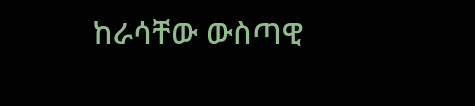ከራሳቸው ውስጣዊ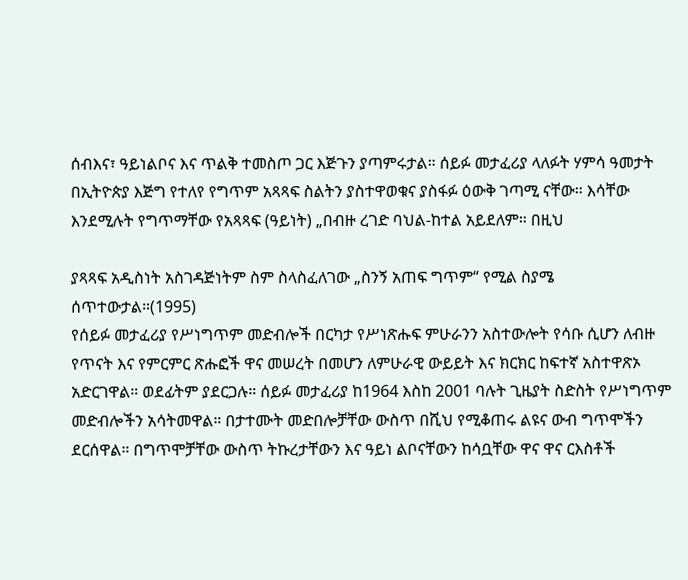ሰብእና፣ ዓይነልቦና እና ጥልቅ ተመስጦ ጋር እጅጉን ያጣምሩታል። ሰይፉ መታፈሪያ ላለፉት ሃምሳ ዓመታት በኢትዮጵያ እጅግ የተለየ የግጥም አጻጻፍ ስልትን ያስተዋወቁና ያስፋፉ ዕውቅ ገጣሚ ናቸው። እሳቸው እንደሚሉት የግጥማቸው የአጻጻፍ (ዓይነት) „በብዙ ረገድ ባህል-ከተል አይደለም። በዚህ

ያጻጻፍ አዲስነት አስገዳጅነትም ስም ስላስፈለገው „ስንኝ አጠፍ ግጥም“ የሚል ስያሜ ሰጥተውታል።(1995)
የሰይፉ መታፈሪያ የሥነግጥም መድብሎች በርካታ የሥነጽሑፍ ምሁራንን አስተውሎት የሳቡ ሲሆን ለብዙ የጥናት እና የምርምር ጽሑፎች ዋና መሠረት በመሆን ለምሁራዊ ውይይት እና ክርክር ከፍተኛ አስተዋጽኦ አድርገዋል። ወደፊትም ያደርጋሉ። ሰይፉ መታፈሪያ ከ1964 እስከ 2001 ባሉት ጊዜያት ስድስት የሥነግጥም መድብሎችን አሳትመዋል። በታተሙት መድበሎቻቸው ውስጥ በሺህ የሚቆጠሩ ልዩና ውብ ግጥሞችን ደርሰዋል። በግጥሞቻቸው ውስጥ ትኩረታቸውን እና ዓይነ ልቦናቸውን ከሳቧቸው ዋና ዋና ርእስቶች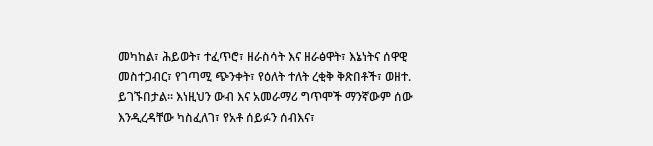መካከል፣ ሕይወት፣ ተፈጥሮ፣ ዘራስሳት እና ዘራፅዋት፣ እኔነትና ሰዋዊ መስተጋብር፣ የገጣሚ ጭንቀት፣ የዕለት ተለት ረቂቅ ቅጽበቶች፣ ወዘተ. ይገኙበታል። እነዚህን ውብ እና አመራማሪ ግጥሞች ማንኛውም ሰው እንዲረዳቸው ካስፈለገ፣ የአቶ ሰይፉን ሰብእና፣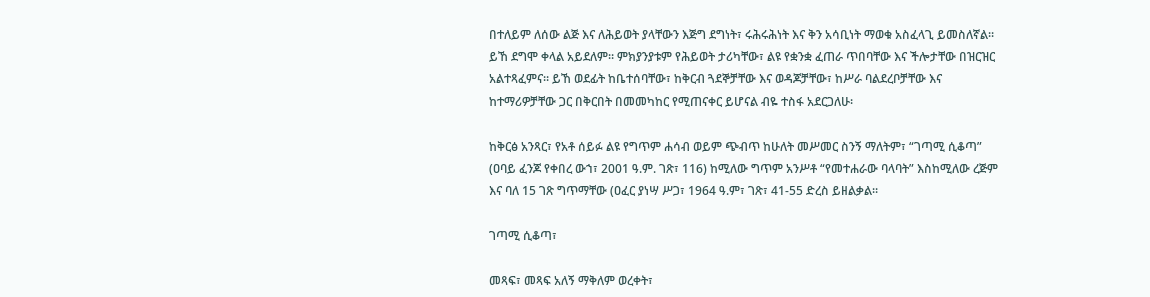በተለይም ለሰው ልጅ እና ለሕይወት ያላቸውን እጅግ ደግነት፣ ሩሕሩሕነት እና ቅን አሳቢነት ማወቁ አስፈላጊ ይመስለኛል። ይኸ ደግሞ ቀላል አይደለም። ምክያንያቱም የሕይወት ታሪካቸው፣ ልዩ የቋንቋ ፈጠራ ጥበባቸው እና ችሎታቸው በዝርዝር አልተጻፈምና። ይኸ ወደፊት ከቤተሰባቸው፣ ከቅርብ ጓደኞቻቸው እና ወዳጆቻቸው፣ ከሥራ ባልደረቦቻቸው እና ከተማሪዎቻቸው ጋር በቅርበት በመመካከር የሚጠናቀር ይሆናል ብዬ ተስፋ አደርጋለሁ፡

ከቅርፅ አንጻር፣ የአቶ ሰይፉ ልዩ የግጥም ሐሳብ ወይም ጭብጥ ከሁለት መሥመር ስንኝ ማለትም፣ “ገጣሚ ሲቆጣ” (ዐባይ ፈንጆ የቀበረ ውኀ፣ 2001 ዓ.ም. ገጽ፣ 116) ከሚለው ግጥም አንሥቶ “የመተሐራው ባላባት” እስከሚለው ረጅም እና ባለ 15 ገጽ ግጥማቸው (ዐፈር ያነሣ ሥጋ፣ 1964 ዓ.ም፣ ገጽ፣ 41-55 ድረስ ይዘልቃል።

ገጣሚ ሲቆጣ፣

መጻፍ፣ መጻፍ አለኝ ማቅለም ወረቀት፣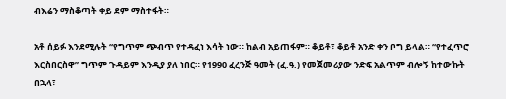ብእሬን ማስቆጣት ቀይ ደም ማስተፋት።

አቶ ሰይፉ እንደሚሉት “የግጥም ጭብጥ የተዳፈነ እሳት ነው። ከልብ አይጠፋም። ቆይቶ፣ ቆይቶ አንድ ቀን ቦግ ይላል። “የተፈጥሮ እርስበርስዋ” ግጥም ጉዳይም እንዲያ ያለ ነበር። የ1990 ፈረንጅ ዓመት (ፈ.ዓ.) የመጀመሪያው ንድፍ አልጥም ብሎኝ ከተውኩት በኋላ፣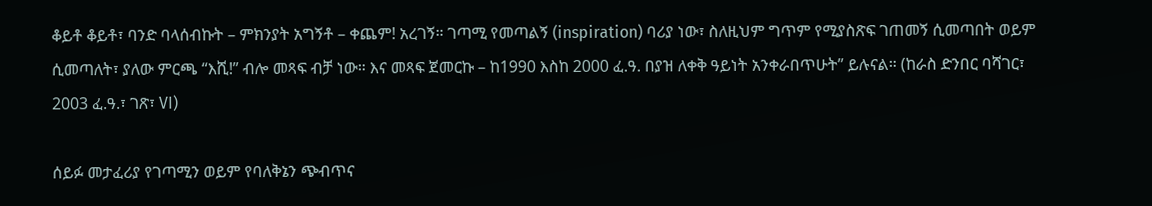ቆይቶ ቆይቶ፣ ባንድ ባላሰብኩት – ምክንያት አግኝቶ – ቀጨም! አረገኝ። ገጣሚ የመጣልኝ (inspiration) ባሪያ ነው፣ ስለዚህም ግጥም የሚያስጽፍ ገጠመኝ ሲመጣበት ወይም ሲመጣለት፣ ያለው ምርጫ “እሺ!” ብሎ መጻፍ ብቻ ነው። እና መጻፍ ጀመርኩ – ከ1990 እስከ 2000 ፈ.ዓ. በያዝ ለቀቅ ዓይነት አንቀራበጥሁት” ይሉናል። (ከራስ ድንበር ባሻገር፣ 2003 ፈ.ዓ.፣ ገጽ፣ VI)

ሰይፉ መታፈሪያ የገጣሚን ወይም የባለቅኔን ጭብጥና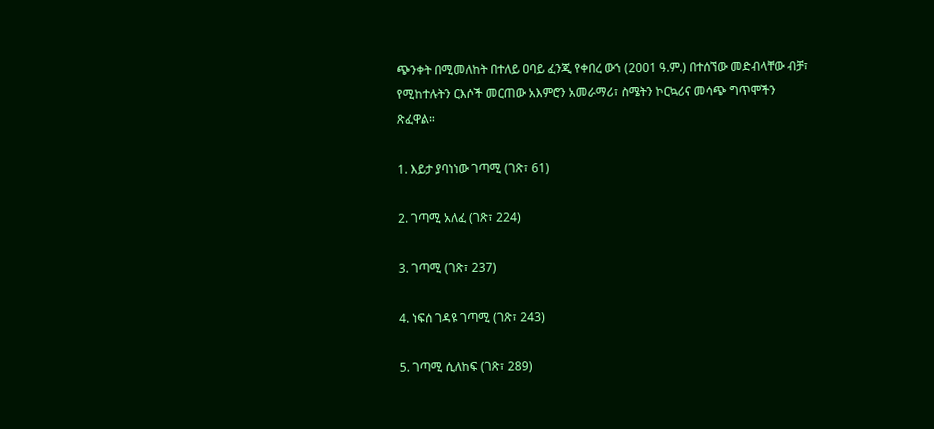ጭንቀት በሚመለከት በተለይ ዐባይ ፈንጂ የቀበረ ውኀ (2001 ዓ.ም.) በተሰኘው መድብላቸው ብቻ፣ የሚከተሉትን ርእሶች መርጠው አእምሮን አመራማሪ፣ ስሜትን ኮርኳሪና መሳጭ ግጥሞችን ጽፈዋል።

1. እይታ ያባነነው ገጣሚ (ገጽ፣ 61)

2. ገጣሚ አለፈ (ገጽ፣ 224)

3. ገጣሚ (ገጽ፣ 237)

4. ነፍሰ ገዳዩ ገጣሚ (ገጽ፣ 243)

5. ገጣሚ ሲለከፍ (ገጽ፣ 289)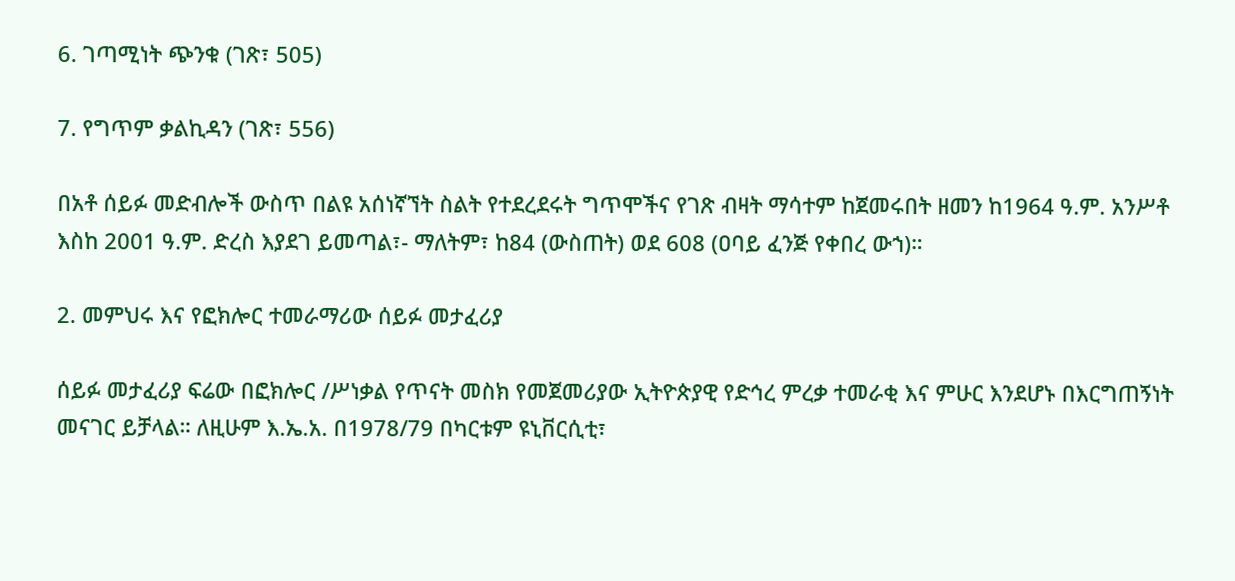6. ገጣሚነት ጭንቁ (ገጽ፣ 505)

7. የግጥም ቃልኪዳን (ገጽ፣ 556)

በአቶ ሰይፉ መድብሎች ውስጥ በልዩ አሰነኛኘት ስልት የተደረደሩት ግጥሞችና የገጽ ብዛት ማሳተም ከጀመሩበት ዘመን ከ1964 ዓ.ም. አንሥቶ እስከ 2001 ዓ.ም. ድረስ እያደገ ይመጣል፣- ማለትም፣ ከ84 (ውስጠት) ወደ 608 (ዐባይ ፈንጅ የቀበረ ውኀ)።

2. መምህሩ እና የፎክሎር ተመራማሪው ሰይፉ መታፈሪያ

ሰይፉ መታፈሪያ ፍሬው በፎክሎር /ሥነቃል የጥናት መስክ የመጀመሪያው ኢትዮጵያዊ የድኅረ ምረቃ ተመራቂ እና ምሁር እንደሆኑ በእርግጠኝነት መናገር ይቻላል። ለዚሁም እ.ኤ.አ. በ1978/79 በካርቱም ዩኒቨርሲቲ፣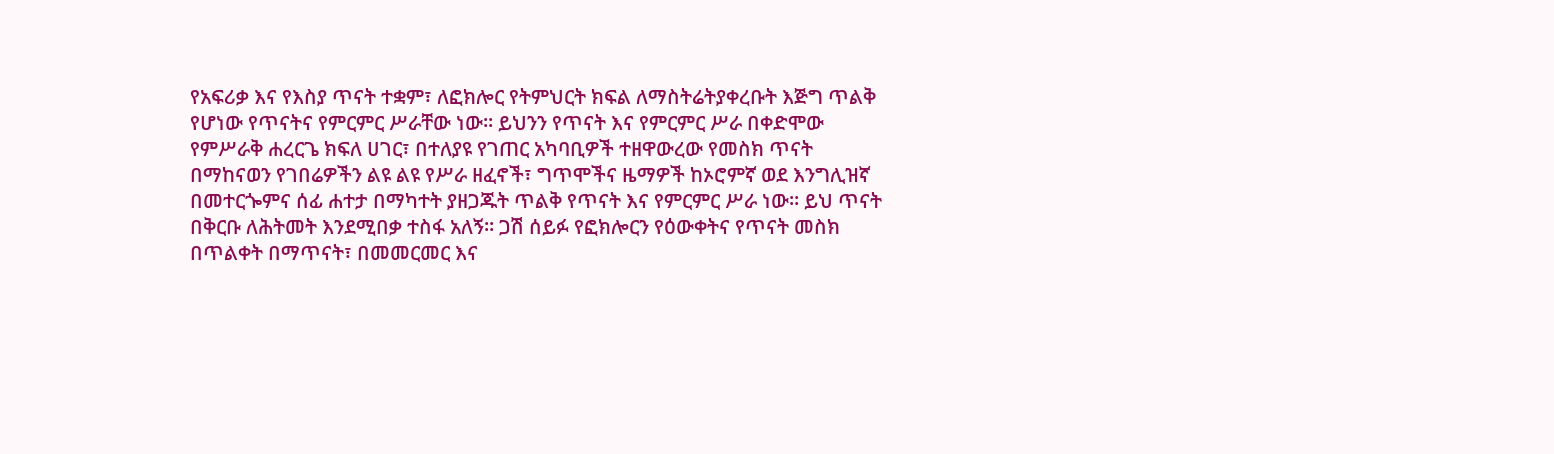የአፍሪቃ እና የእስያ ጥናት ተቋም፣ ለፎክሎር የትምህርት ክፍል ለማስትሬትያቀረቡት እጅግ ጥልቅ የሆነው የጥናትና የምርምር ሥራቸው ነው። ይህንን የጥናት እና የምርምር ሥራ በቀድሞው የምሥራቅ ሐረርጌ ክፍለ ሀገር፣ በተለያዩ የገጠር አካባቢዎች ተዘዋውረው የመስክ ጥናት በማከናወን የገበሬዎችን ልዩ ልዩ የሥራ ዘፈኖች፣ ግጥሞችና ዜማዎች ከኦሮምኛ ወደ እንግሊዝኛ በመተርጐምና ሰፊ ሐተታ በማካተት ያዘጋጁት ጥልቅ የጥናት እና የምርምር ሥራ ነው። ይህ ጥናት በቅርቡ ለሕትመት እንደሚበቃ ተስፋ አለኝ። ጋሽ ሰይፉ የፎክሎርን የዕውቀትና የጥናት መስክ በጥልቀት በማጥናት፣ በመመርመር እና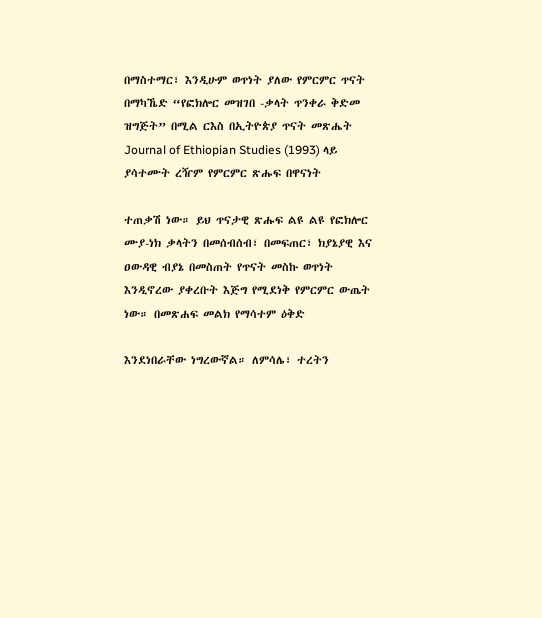በማስተማር፣ እንዲሁም ወጥነት ያለው የምርምር ጥናት በማካኼድ “የፎክሎር መዝገበ -ቃላት ጥንቀራ ቅድመ ዝግጅት” በሚል ርእስ በኢትዮጵያ ጥናት መጽሔት Journal of Ethiopian Studies (1993) ላይ ያሳተሙት ረዥም የምርምር ጽሑፍ በዋናነት

ተጠቃሽ ነው። ይህ ጥናታዊ ጽሑፍ ልዩ ልዩ የፎክሎር ሙያ-ነክ ቃላትን በመሰብሰብ፣ በመፍጠር፣ ክያኔያዊ እና ዐውዳዊ ብያኔ በመስጠት የጥናት መስኩ ወጥነት እንዲኖረው ያቀረቡት እጅግ የሚደነቅ የምርምር ውጤት ነው። በመጽሐፍ መልክ የማሳተም ዕቅድ

እንደነበራቸው ነግረውኛል። ለምሳሌ፣ ተረትን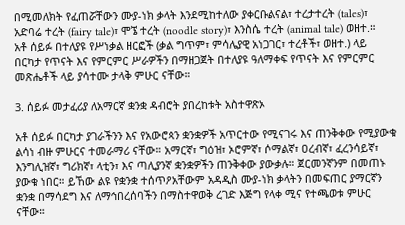በሚመለክት የፈጠሯቸውን ሙያ-ነክ ቃላት እንደሚከተለው ያቀርቡልናል፣ ተረታተረት (tales)፣ አድባሬ ተረት (fairy tale)፣ ሞኜ ተረት (noodle story)፣ እንስሴ ተረት (animal tale) ወዘተ.።
አቶ ሰይፉ በተለያዩ የሥነቃል ዘርፎች (ቃል ግጥም፣ ምሳሌያዊ አነጋገር፣ ተረቶች፣ ወዘተ.) ላይ በርካታ የጥናት እና የምርምር ሥራዎችን በማዘጋጀት በተለያዩ ዓለማቀፍ የጥናት እና የምርምር መጽሔቶች ላይ ያሳተሙ ታላቅ ምሁር ናቸው።

3. ሰይፉ መታፈሪያ ለአማርኛ ቋንቋ ዳብሮት ያበረከቱት አስተዋጽኦ

አቶ ሰይፉ በርካታ ያገራችንን እና የአውሮጳን ቋንቋዎች አጥርተው የሚናገሩ እና ጠንቅቀው የሚያውቁ ልሳነ ብዙ ምሁርና ተመራማሪ ናቸው። አማርኛ፣ ግዕዝ፣ ኦሮምኛ፣ ሶማልኛ፣ ዐረብኛ፣ ፈረንሳይኛ፣ እንግሊዝኛ፣ ግሪክኛ፣ ላቲን፣ እና ጣሊያንኛ ቋንቋዎችን ጠንቅቀው ያውቃሉ። ጀርመንኛንም በመጠኑ ያውቁ ነበር። ይኸው ልዩ የቋንቋ ተሰጥዖአቸውም አዳዲስ ሙያ-ነክ ቃላትን በመፍጠር ያማርኛን ቋንቋ በማሳደግ እና ለማኅበረሰባችን በማስተዋወቅ ረገድ እጅግ የላቀ ሚና የተጫወቱ ምሁር ናቸው።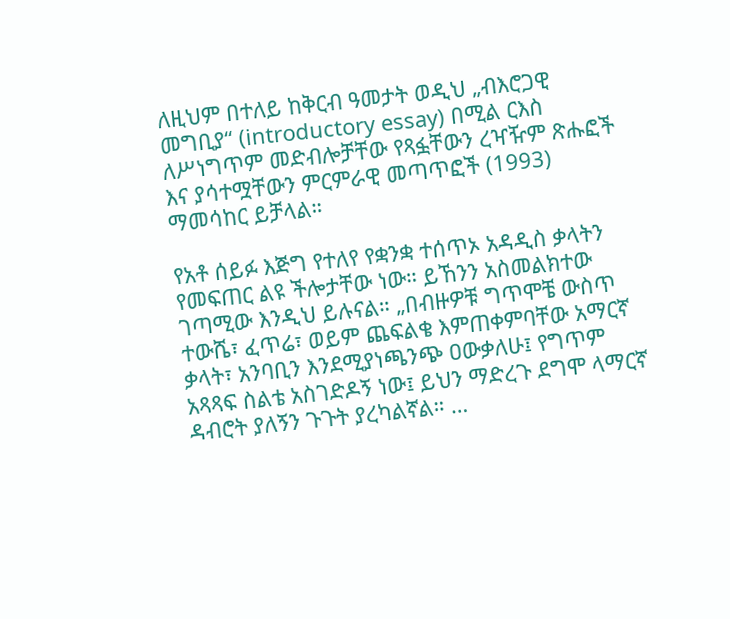ለዚህም በተለይ ከቅርብ ዓመታት ወዲህ „ብእሮጋዊ መግቢያ“ (introductory essay) በሚል ርእስ ለሥነግጥም መድብሎቻቸው የጻፏቸውን ረዣዥም ጽሑፎች እና ያሳተሟቸውን ምርምራዊ መጣጥፎች (1993) ማመሳከር ይቻላል።

የአቶ ሰይፉ እጅግ የተለየ የቋንቋ ተሰጥኦ አዳዲስ ቃላትን የመፍጠር ልዩ ችሎታቸው ነው። ይኸንን አስመልክተው ገጣሚው እንዲህ ይሉናል። „በብዙዎቹ ግጥሞቼ ውስጥ ተውሼ፣ ፈጥሬ፣ ወይም ጨፍልቄ እምጠቀምባቸው አማርኛ ቃላት፣ አንባቢን እንደሚያነጫንጭ ዐውቃለሁ፤ የግጥም አጻጻፍ ስልቴ አስገድዶኝ ነው፤ ይህን ማድረጉ ደግሞ ላማርኛ ዳብሮት ያለኝን ጉጉት ያረካልኛል። …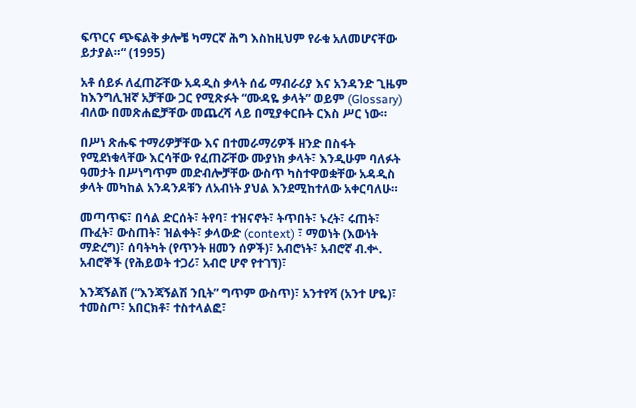ፍጥርና ጭፍልቅ ቃሎቼ ካማርኛ ሕግ እስከዚህም የራቁ አለመሆናቸው ይታያል።“ (1995)

አቶ ሰይፉ ለፈጠሯቸው አዳዲስ ቃላት ሰፊ ማብራሪያ እና አንዳንድ ጊዜም ከእንግሊዝኛ አቻቸው ጋር የሚጽፉት “ሙዳዬ ቃላት” ወይም (Glossary) ብለው በመጽሐፎቻቸው መጨረሻ ላይ በሚያቀርቡት ርእስ ሥር ነው።

በሥነ ጽሑፍ ተማሪዎቻቸው እና በተመራማሪዎች ዘንድ በስፋት የሚደነቁላቸው እርሳቸው የፈጠሯቸው ሙያነክ ቃላት፣ እንዲሁም ባለፉት ዓመታት በሥነግጥም መድብሎቻቸው ውስጥ ካስተዋወቋቸው አዳዲስ ቃላት መካከል አንዳንዶቹን ለአብነት ያህል እንደሚከተለው አቀርባለሁ።

መጣጥፍ፣ በሳል ድርሰት፣ ትየባ፣ ተዝናኖት፣ ትጥበት፣ ኑረት፣ ሩጠት፣ ጡፈት፣ ውስጠት፣ ዝልቀት፣ ቃላውድ (context) ፣ ማወነት (እውነት ማድረግ)፣ ሰባትካት (የጥንት ዘመን ሰዎች)፣ አብሮነት፣ አብሮኛ ብ.ቍ. አብሮኞች (የሕይወት ተጋሪ፣ አብሮ ሆኖ የተገኘ)፣

እንጃኝልሽ (“እንጃኝልሽ ንቢት” ግጥም ውስጥ)፣ አንተየሻ (አንተ ሆዬ)፣ ተመስጦ፣ አበርክቶ፣ ተስተላልፎ፣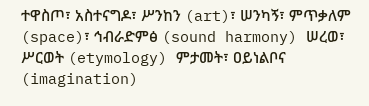ተዋስጦ፣ አስተናግዶ፣ ሥንከን (art)፣ ሠንካኝ፣ ምጥቃለም (space)፣ ኅብራድምፅ (sound harmony) ሠረወ፣ ሥርወት (etymology) ምታመት፣ ዐይነልቦና (imagination)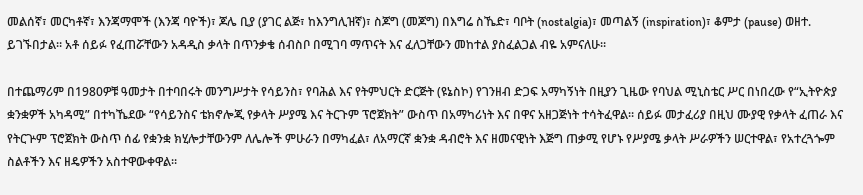መልሰኛ፣ መርካቶኛ፣ እንጃማሞች (እንጃ ባዮች)፣ ጆሌ ቢያ (ያገር ልጅ፣ ከእንግሊዝኛ)፣ ስጆግ (መጆግ) በእግሬ ስኼድ፣ ባቦት (nostalgia)፣ መጣልኝ (inspiration)፣ ቆምታ (pause) ወዘተ. ይገኙበታል። አቶ ሰይፉ የፈጠሯቸውን አዳዲስ ቃላት በጥንቃቄ ሰብስቦ በሚገባ ማጥናት እና ፈለጋቸውን መከተል ያስፈልጋል ብዬ አምናለሁ።

በተጨማሪም በ1980ዎቹ ዓመታት በተባበሩት መንግሥታት የሳይንስ፣ የባሕል እና የትምህርት ድርጅት (ዩኔስኮ) የገንዘብ ድጋፍ አማካኝነት በዚያን ጊዜው የባህል ሚኒስቴር ሥር በነበረው የ“ኢትዮጵያ ቋንቋዎች አካዳሚ” በተካኼደው “የሳይንስና ቴክኖሎጂ የቃላት ሥያሜ እና ትርጉም ፕሮጀክት” ውስጥ በአማካሪነት እና በዋና አዘጋጅነት ተሳትፈዋል። ሰይፉ መታፈሪያ በዚህ ሙያዊ የቃላት ፈጠራ እና የትርጕም ፕሮጀክት ውስጥ ሰፊ የቋንቋ ክሂሎታቸውንም ለሌሎች ምሁራን በማካፈል፣ ለአማርኛ ቋንቋ ዳብሮት እና ዘመናዊነት እጅግ ጠቃሚ የሆኑ የሥያሜ ቃላት ሥራዎችን ሠርተዋል፣ የአተረጓጐም ስልቶችን እና ዘዴዎችን አስተዋውቀዋል።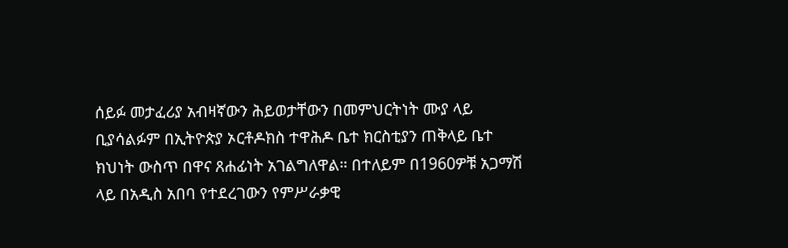ሰይፉ መታፈሪያ አብዛኛውን ሕይወታቸውን በመምህርትነት ሙያ ላይ ቢያሳልፉም በኢትዮጵያ ኦርቶዶክስ ተዋሕዶ ቤተ ክርስቲያን ጠቅላይ ቤተ ክህነት ውስጥ በዋና ጸሐፊነት አገልግለዋል። በተለይም በ1960ዎቹ አጋማሽ ላይ በአዲስ አበባ የተደረገውን የምሥራቃዊ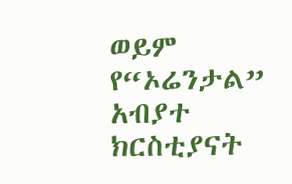ወይም የ“ኦሬንታል” አብያተ ክርስቲያናት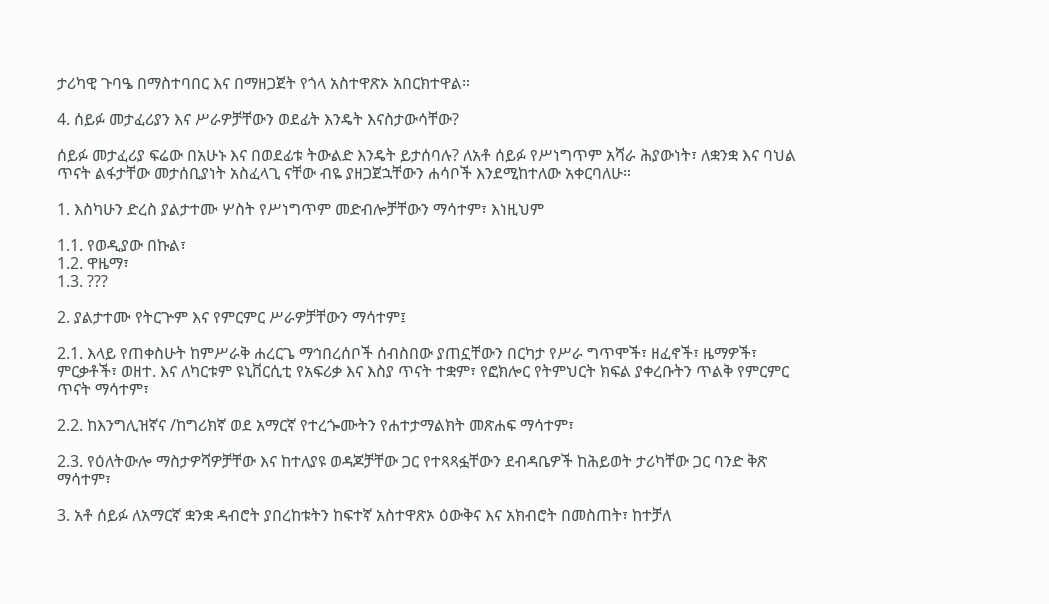ታሪካዊ ጉባዔ በማስተባበር እና በማዘጋጀት የጎላ አስተዋጽኦ አበርክተዋል።

4. ሰይፉ መታፈሪያን እና ሥራዎቻቸውን ወደፊት እንዴት እናስታውሳቸው?

ሰይፉ መታፈሪያ ፍሬው በአሁኑ እና በወደፊቱ ትውልድ እንዴት ይታሰባሉ? ለአቶ ሰይፉ የሥነግጥም አሻራ ሕያውነት፣ ለቋንቋ እና ባህል ጥናት ልፋታቸው መታሰቢያነት አስፈላጊ ናቸው ብዬ ያዘጋጀኋቸውን ሐሳቦች እንደሚከተለው አቀርባለሁ።

1. እስካሁን ድረስ ያልታተሙ ሦስት የሥነግጥም መድብሎቻቸውን ማሳተም፣ እነዚህም

1.1. የወዲያው በኩል፣
1.2. ዋዜማ፣
1.3. ???

2. ያልታተሙ የትርጕም እና የምርምር ሥራዎቻቸውን ማሳተም፤

2.1. እላይ የጠቀስሁት ከምሥራቅ ሐረርጌ ማኅበረሰቦች ሰብስበው ያጠኗቸውን በርካታ የሥራ ግጥሞች፣ ዘፈኖች፣ ዜማዎች፣ ምርቃቶች፣ ወዘተ. እና ለካርቱም ዩኒቨርሲቲ የአፍሪቃ እና እስያ ጥናት ተቋም፣ የፎክሎር የትምህርት ክፍል ያቀረቡትን ጥልቅ የምርምር ጥናት ማሳተም፣

2.2. ከእንግሊዝኛና /ከግሪክኛ ወደ አማርኛ የተረጐሙትን የሐተታማልክት መጽሐፍ ማሳተም፣

2.3. የዕለትውሎ ማስታዎሻዎቻቸው እና ከተለያዩ ወዳጆቻቸው ጋር የተጻጻፏቸውን ደብዳቤዎች ከሕይወት ታሪካቸው ጋር ባንድ ቅጽ ማሳተም፣

3. አቶ ሰይፉ ለአማርኛ ቋንቋ ዳብሮት ያበረከቱትን ከፍተኛ አስተዋጽኦ ዕውቅና እና አክብሮት በመስጠት፣ ከተቻለ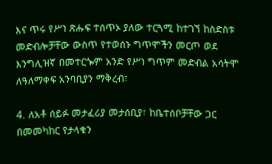እና ጥሩ የሥነ ጽሑፍ ተሰጥኦ ያለው ተርጓሚ ከተገኘ ከስድስቱ መድብሎቻቸው ውስጥ የተወሰኑ ግጥሞችን መርጦ ወደ እንግሊዝኛ በመተርጐም አንድ የሥነ ግጥም መድብል አሳትሞ ለዓለማቀፍ አንባቢያን ማቅረብ፣

4. ለአቶ ሰይፉ መታፈሪያ መታሰቢያ፣ ከቤተሰቦቻቸው ጋር በመመካከር የታላቁን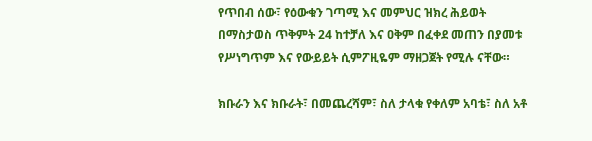የጥበብ ሰው፣ የዕውቁን ገጣሚ እና መምህር ዝክረ ሕይወት በማስታወስ ጥቅምት 24 ከተቻለ እና ዐቅም በፈቀደ መጠን በያመቱ የሥነግጥም እና የውይይት ሲምፖዚዬም ማዘጋጀት የሚሉ ናቸው።

ክቡራን እና ክቡራት፣ በመጨረሻም፣ ስለ ታላቁ የቀለም አባቴ፣ ስለ አቶ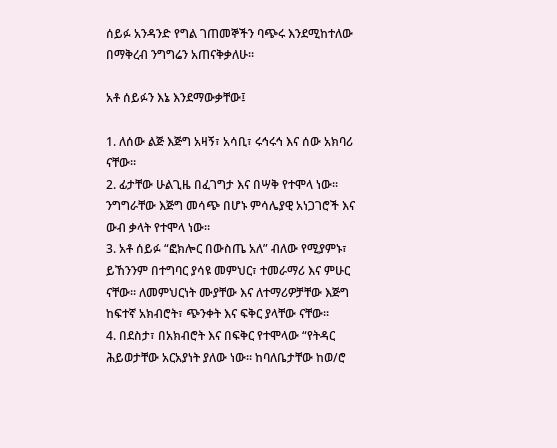ሰይፉ አንዳንድ የግል ገጠመኞችን ባጭሩ እንደሚከተለው በማቅረብ ንግግሬን አጠናቅቃለሁ።

አቶ ሰይፉን እኔ እንደማውቃቸው፤

1. ለሰው ልጅ እጅግ አዛኝ፣ አሳቢ፣ ሩኅሩኅ እና ሰው አክባሪ ናቸው።
2. ፊታቸው ሁልጊዜ በፈገግታ እና በሣቅ የተሞላ ነው። ንግግራቸው እጅግ መሳጭ በሆኑ ምሳሌያዊ አነጋገሮች እና ውብ ቃላት የተሞላ ነው።
3. አቶ ሰይፉ “ፎክሎር በውስጤ አለ” ብለው የሚያምኑ፣ ይኸንንም በተግባር ያሳዩ መምህር፣ ተመራማሪ እና ምሁር ናቸው። ለመምህርነት ሙያቸው እና ለተማሪዎቻቸው እጅግ ከፍተኛ አክብሮት፣ ጭንቀት እና ፍቅር ያላቸው ናቸው።
4. በደስታ፣ በአክብሮት እና በፍቅር የተሞላው “የትዳር ሕይወታቸው አርአያነት ያለው ነው። ከባለቤታቸው ከወ/ሮ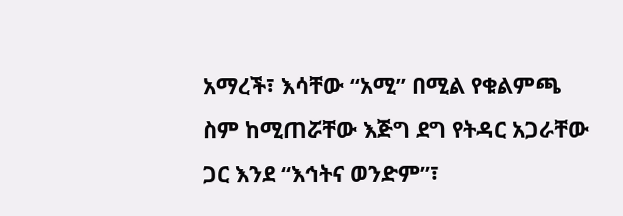አማረች፣ እሳቸው “አሚ” በሚል የቁልምጫ ስም ከሚጠሯቸው እጅግ ደግ የትዳር አጋራቸው ጋር እንደ “እኅትና ወንድም”፣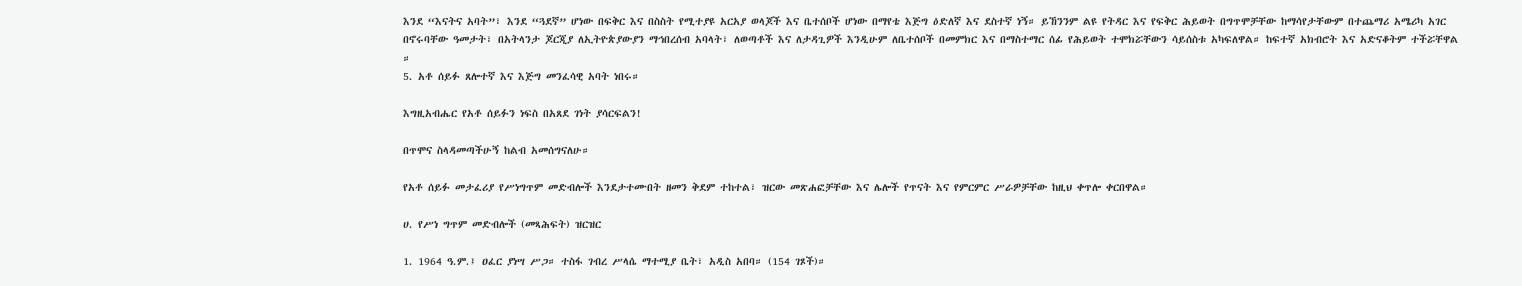እንደ “እናትና አባት”፣ እንደ “ጓደኛ” ሆነው በፍቅር እና በስስት የሚተያዩ አርአያ ወላጆች እና ቤተሰቦች ሆነው በማየቴ እጅግ ዕድለኛ እና ደስተኛ ነኝ። ይኸንንም ልዩ የትዳር እና የፍቅር ሕይወት በግጥሞቻቸው ከማሳየታቸውም በተጨማሪ አሜሪካ አገር በኖሩባቸው ዓመታት፣ በአትላንታ ጆርጂያ ለኢትዮጵያውያን ማኅበረሰብ አባላት፣ ለወጣቶች እና ለታዳጊዎች እንዲሁም ለቤተሰቦች በመምክር እና በማስተማር ሰፊ የሕይወት ተሞክሯቸውን ሳይሰስቱ አካፍለዋል። ከፍተኛ አክብሮት እና አድናቆትም ተችሯቸዋል ።
5. አቶ ሰይፉ ጸሎተኛ እና እጅግ መንፈሳዊ አባት ነበሩ።

እግዚአብሔር የአቶ ሰይፉን ነፍስ በአጸደ ገነት ያሳርፍልን!

በጥሞና ስላዳመጣችሁኝ ከልብ አመሰግናለሁ።

የአቶ ሰይፉ መታፈሪያ የሥነግጥም መድብሎች እንደታተሙበት ዘመን ቅደም ተከተል፣ ዝርው መጽሐፎቻቸው እና ሌሎች የጥናት እና የምርምር ሥራዎቻቸው ከዚህ ቀጥሎ ቀርበዋል።

ሀ. የሥነ ግጥም መድብሎች (መጻሕፍት) ዝርዝር

1. 1964 ዓ.ም.፤ ዐፈር ያነሣ ሥጋ። ተስፋ ገብረ ሥላሴ ማተሚያ ቤት፣ አዲስ አበባ። (154 ገጾች)።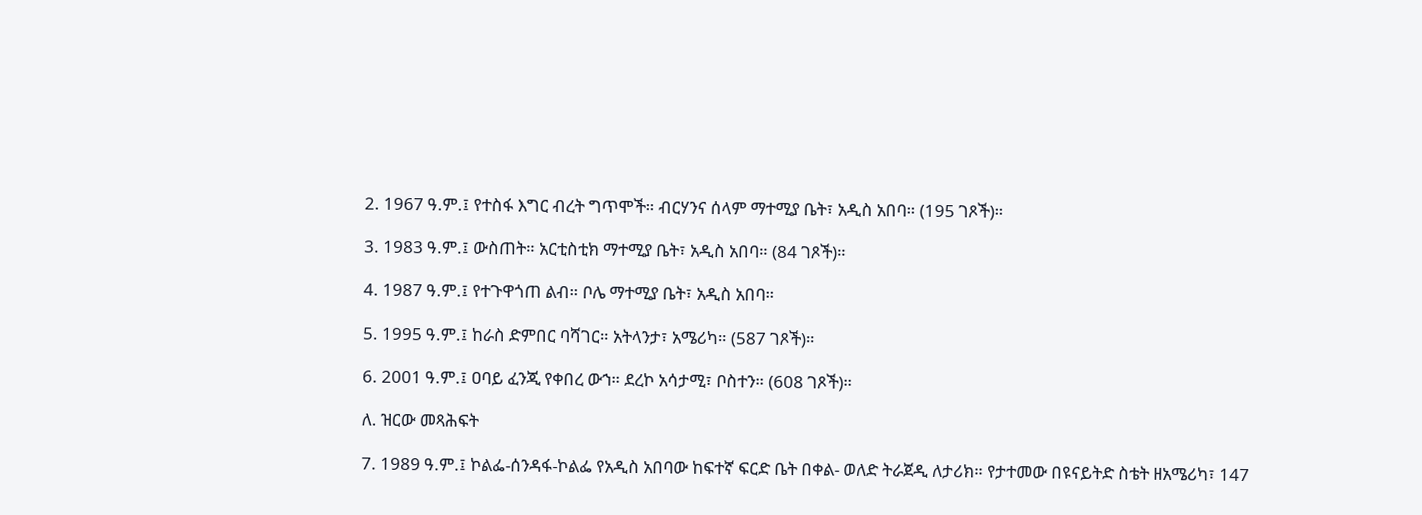2. 1967 ዓ.ም.፤ የተስፋ እግር ብረት ግጥሞች። ብርሃንና ሰላም ማተሚያ ቤት፣ አዲስ አበባ። (195 ገጾች)።

3. 1983 ዓ.ም.፤ ውስጠት። አርቲስቲክ ማተሚያ ቤት፣ አዲስ አበባ። (84 ገጾች)።

4. 1987 ዓ.ም.፤ የተጉዋጎጠ ልብ። ቦሌ ማተሚያ ቤት፣ አዲስ አበባ።

5. 1995 ዓ.ም.፤ ከራስ ድምበር ባሻገር። አትላንታ፣ አሜሪካ። (587 ገጾች)።

6. 2001 ዓ.ም.፤ ዐባይ ፈንጂ የቀበረ ውኀ። ደረኮ አሳታሚ፣ ቦስተን። (608 ገጾች)።

ለ. ዝርው መጻሕፍት

7. 1989 ዓ.ም.፤ ኮልፌ-ሰንዳፋ-ኮልፌ የአዲስ አበባው ከፍተኛ ፍርድ ቤት በቀል- ወለድ ትራጀዲ ለታሪክ። የታተመው በዩናይትድ ስቴት ዘአሜሪካ፣ 147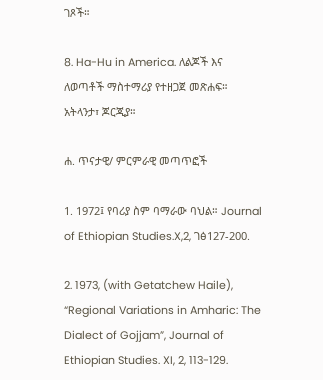ገጾች።

8. Ha-Hu in America. ለልጆች እና ለወጣቶች ማስተማሪያ የተዘጋጀ መጽሐፍ። አትላንታ፣ ጆርጂያ።

ሐ. ጥናታዊ/ ምርምራዊ መጣጥፎች

1. 1972፤ የባሪያ ስም ባማራው ባህል። Journal of Ethiopian Studies.X,2, ገፅ127-200.

2. 1973, (with Getatchew Haile), “Regional Variations in Amharic: The Dialect of Gojjam”, Journal of Ethiopian Studies. XI, 2, 113-129.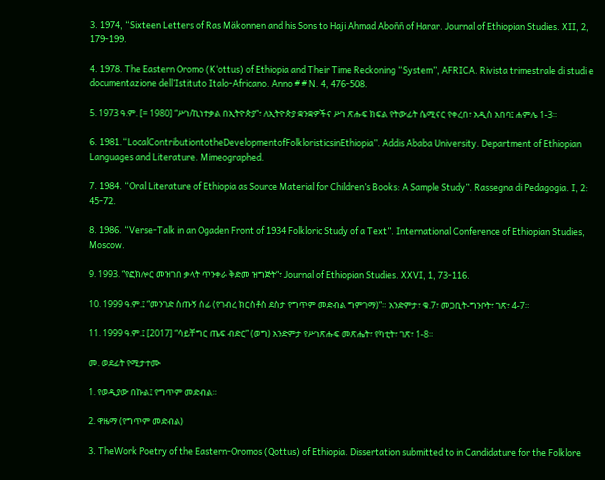3. 1974, “Sixteen Letters of Ras Mäkonnen and his Sons to Haji Ahmad Aboññ of Harar. Journal of Ethiopian Studies. XII, 2, 179-199.

4. 1978. The Eastern Oromo (K‘ottus) of Ethiopia and Their Time Reckoning “System”, AFRICA. Rivista trimestrale di studi e documentazione dell’Istituto Italo-Africano. Anno # # N. 4, 476-508.

5. 1973 ዓ.ም. [= 1980] “ሥነ/ኪነተቃል በኢትዮጵያ“፣ ለኢትዮጵያ ቋንቋዎችና ሥነ ጽሑፍ ክፍል የትውፊት ሴሚናር የቀረበ፣ አዲስ አበባ፤ ሐምሌ 1-3።

6. 1981.“LocalContributiontotheDevelopmentofFolkloristicsinEthiopia”. Addis Ababa University. Department of Ethiopian Languages and Literature. Mimeographed.

7. 1984. “Oral Literature of Ethiopia as Source Material for Children’s Books: A Sample Study”. Rassegna di Pedagogia. I, 2: 45-72.

8. 1986. “Verse-Talk in an Ogaden Front of 1934 Folkloric Study of a Text”. International Conference of Ethiopian Studies, Moscow.

9. 1993. “የፎክሎር መዝገበ ቃላት ጥንቀራ ቅድመ ዝግጅት“፣ Journal of Ethiopian Studies. XXVI, 1, 73-116.

10. 1999 ዓ.ም.፤ “መንገድ ስጡኝ ሰፊ (የገብረ ክርስቶስ ደስታ የግጥም መድብል ግምገማ)”። አንድምታ፣ ቁ.7፣ መጋቢት-ግንቦት፣ ገጽ፣ 4-7።

11. 1999 ዓ.ም.፤ [2017] “ሳይቸግር ጤፍ ብድር” (ወግ) አንድምታ የሥነጽሑፍ መጽሔት፣ የካቲት፣ ገጽ፣ 1-8።

መ. ወደፊት የሚታተሙ

1. የወዲያው በኩል፤ የግጥም መድብል።

2. ዋዜማ (የግጥም መድብል)

3. TheWork Poetry of the Eastern-Oromos (Qottus) of Ethiopia. Dissertation submitted to in Candidature for the Folklore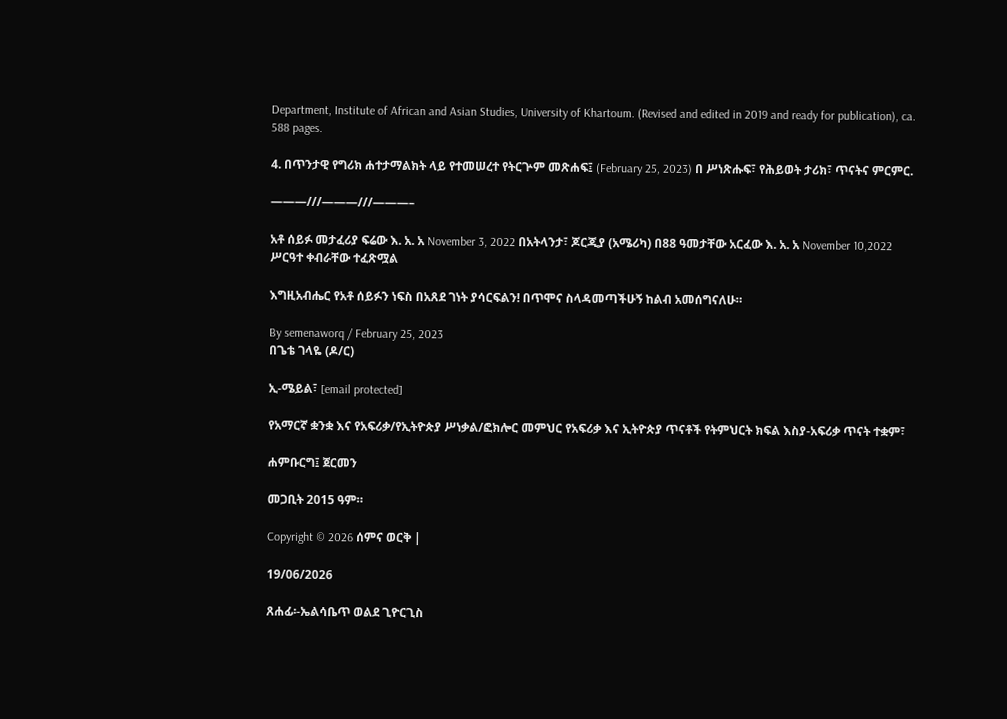Department, Institute of African and Asian Studies, University of Khartoum. (Revised and edited in 2019 and ready for publication), ca. 588 pages.

4. በጥንታዊ የግሪክ ሐተታማልክት ላይ የተመሠረተ የትርጕም መጽሐፍ፤ (February 25, 2023) በ ሥነጽሑፍ፣ የሕይወት ታሪክ፣ ጥናትና ምርምር.

———///———///———–

አቶ ሰይፉ መታፈሪያ ፍሬው እ. አ. አ November 3, 2022 በአትላንታ፣ ጆርጂያ (አሜሪካ) በ88 ዓመታቸው አርፈው እ. አ. አ November 10,2022 ሥርዓተ ቀብራቸው ተፈጽሟል

እግዚአብሔር የአቶ ሰይፉን ነፍስ በአጸደ ገነት ያሳርፍልን! በጥሞና ስላዳመጣችሁኝ ከልብ አመሰግናለሁ።

By semenaworq / February 25, 2023
በጌቴ ገላዬ (ዶ/ር)

ኢ-ሜይል፣ [email protected]

የአማርኛ ቋንቋ እና የአፍሪቃ/የኢትዮጵያ ሥነቃል/ፎክሎር መምህር የአፍሪቃ እና ኢትዮጵያ ጥናቶች የትምህርት ክፍል እስያ-አፍሪቃ ጥናት ተቋም፣

ሐምቡርግ፤ ጀርመን

መጋቢት 2015 ዓም።

Copyright © 2026 ሰምና ወርቅ |

19/06/2026

ጸሐፊ፡-ኤልሳቤጥ ወልደ ጊዮርጊስ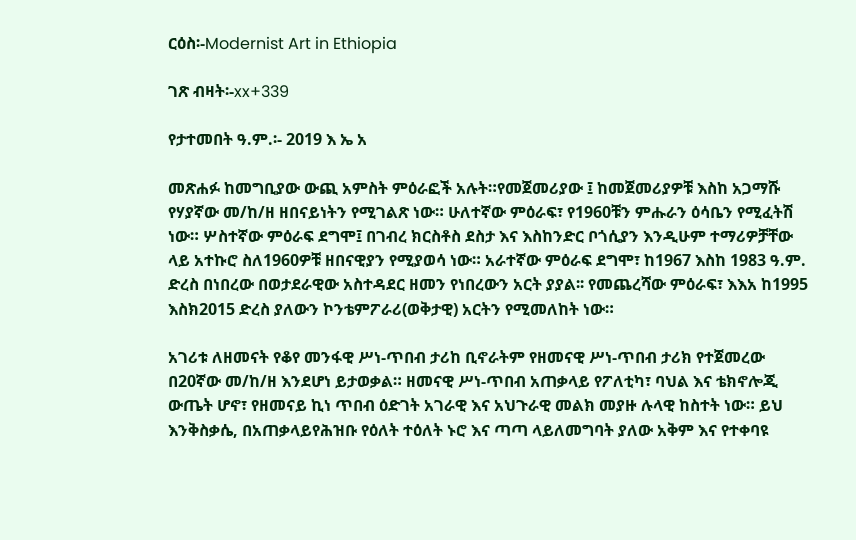ርዕስ፡-Modernist Art in Ethiopia

ገጽ ብዛት፡-xx+339

የታተመበት ዓ.ም.፡- 2019 እ ኤ አ

መጽሐፉ ከመግቢያው ውጪ አምስት ምዕራፎች አሉት።የመጀመሪያው ፤ ከመጀመሪያዎቹ እስከ አጋማሹ የሃያኛው መ/ከ/ዘ ዘበናይነትን የሚገልጽ ነው። ሁለተኛው ምዕራፍ፣ የ1960ቹን ምሑራን ዕሳቤን የሚፈትሽ ነው። ሦስተኛው ምዕራፍ ደግሞ፤ በገብረ ክርስቶስ ደስታ እና እስከንድር ቦጎሲያን እንዲሁም ተማሪዎቻቸው ላይ አተኩሮ ስለ1960ዎቹ ዘበናዊያን የሚያወሳ ነው። አራተኛው ምዕራፍ ደግሞ፣ ከ1967 እስከ 1983 ዓ.ም. ድረስ በነበረው በወታደራዊው አስተዳደር ዘመን የነበረውን አርት ያያል፡፡ የመጨረሻው ምዕራፍ፣ እእአ ከ1995 እስክ2015 ድረስ ያለውን ኮንቴምፖራሪ(ወቅታዊ) አርትን የሚመለከት ነው።

አገሪቱ ለዘመናት የቆየ መንፋዊ ሥነ-ጥበብ ታሪከ ቢኖራትም የዘመናዊ ሥነ-ጥበብ ታሪክ የተጀመረው በ20ኛው መ/ከ/ዘ እንደሆነ ይታወቃል። ዘመናዊ ሥነ-ጥበብ አጠቃላይ የፖለቲካ፣ ባህል እና ቴክኖሎጂ ውጤት ሆኖ፣ የዘመናይ ኪነ ጥበብ ዕድገት አገራዊ እና አህጉራዊ መልክ መያዙ ሉላዊ ከስተት ነው። ይህ እንቅስቃሴ, በአጠቃላይየሕዝቡ የዕለት ተዕለት ኑሮ እና ጣጣ ላይለመግባት ያለው አቅም እና የተቀባዩ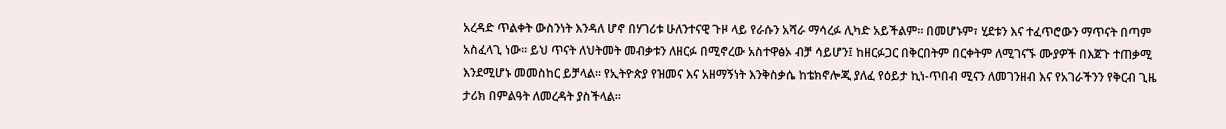አረዳድ ጥልቀት ውስንነት እንዳለ ሆኖ በሃገሪቱ ሁለንተናዊ ጉዞ ላይ የራሱን አሻራ ማሳረፉ ሊካድ አይችልም። በመሆኑም፣ ሂደቱን እና ተፈጥሮውን ማጥናት በጣም አስፈላጊ ነው፡፡ ይህ ጥናት ለህትመት መብቃቱን ለዘርፉ በሚኖረው አስተዋፅኦ ብቻ ሳይሆን፤ ከዘርፉጋር በቅርበትም በርቀትም ለሚገናኙ ሙያዎች በእጀጉ ተጠቃሚ እንደሚሆኑ መመስከር ይቻላል። የኢትዮጵያ የዝመና እና አዘማኝነት እንቅስቃሴ ከቴክኖሎጂ ያለፈ የዕይታ ኪነ-ጥበብ ሚናን ለመገንዘብ እና የአገራችንን የቅርብ ጊዜ ታሪክ በምልዓት ለመረዳት ያስችላል።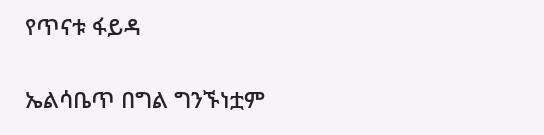የጥናቱ ፋይዳ

ኤልሳቤጥ በግል ግንኙነቷም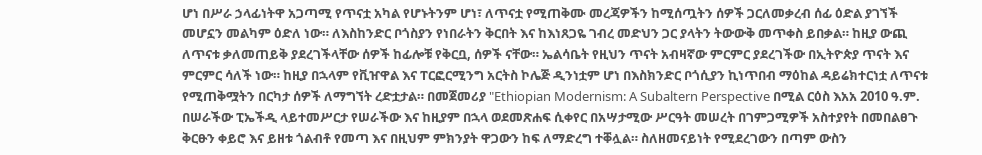ሆነ በሥራ ኃላፊነትዋ አጋጣሚ የጥናቷ አካል የሆኑትንም ሆነ፣ ለጥናቷ የሚጠቅሙ መረጃዎችን ከሚሰጧትን ሰዎች ጋርለመቃረብ ሰፊ ዕድል ያገኘች መሆኗን መልካም ዕድለ ነው። ለእስከንድር ቦጎስያን የነበራትን ቅርበት እና ከእነጸጋዬ ገብረ መድህን ጋር ያላትን ትውውቅ መጥቀስ ይበቃል። ከዚያ ውጪ ለጥናቱ ቃለመጠይቅ ያደረገችላቸው ሰዎች ከፊሎቹ የቅርቧ, ሰዎች ናቸው። ኤልሳቤት የዚህን ጥናት አብዛኛው ምርምር ያደረገችው በኢትዮጵያ ጥናት እና ምርምር ሳለች ነው። ከዚያ በኋላም የቪዠዋል እና ፐርፎርሚንግ አርትስ ኮሌጅ ዲንነቷም ሆነ በእስክንድር ቦጎሲያን ኪነጥበብ ማዕከል ዳይሬክተርነቷ ለጥናቱ የሚጠቅሟትን በርካታ ሰዎች ለማግኘት ረድቷታል። በመጀመሪያ "Ethiopian Modernism: A Subaltern Perspective በሚል ርዕስ እአአ 2010 ዓ.ም. በሠራችው ፒኤችዲ ላይተመሥርታ የሠራችው እና ከዚያም በኋላ ወደመጽሐፍ ሲቀየር በአሣታሚው ሥርዓት መሠረት በገምጋሚዎች አስተያየት በመበልፀጉ ቅርፁን ቀይሮ እና ይዘቱ ጎልብቶ የመጣ እና በዚህም ምክንያት ዋጋውን ከፍ ለማድረግ ተቐሏል። ስለዘመናይነት የሚደረገውን በጣም ውስን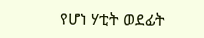የሆነ ሃቲት ወደፊት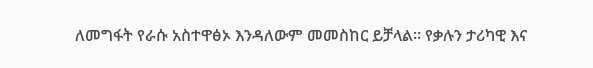ለመግፋት የራሱ አስተዋፅኦ እንዳለውም መመስከር ይቻላል። የቃሉን ታሪካዊ እና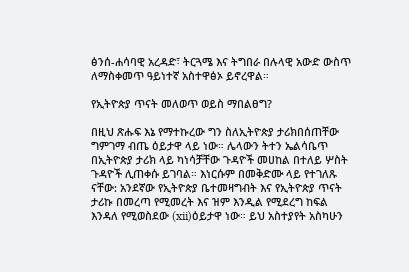ፅንሰ-ሐሳባዊ አረዳድ፣ ትርጓሜ እና ትግበራ በሉላዊ አውድ ውስጥ ለማስቀመጥ ዓይነተኛ አስተዋፅኦ ይኖረዋል።

የኢትዮጵያ ጥናት መለወጥ ወይስ ማበልፀግ?

በዚህ ጽሑፍ እኔ የማተኩረው ግን ስለኢትዮጵያ ታሪክበሰጠቸው ግምገማ ብጤ ዕይታዋ ላይ ነው። ሌላውን ትተን ኤልሳቤጥ በኢትዮጵያ ታሪክ ላይ ካነሳቻቸው ጉዳዮች መሀከል በተለይ ሦስት ጉዳዮች ሊጠቀሱ ይገባል። እነርሱም በመቅድሙ ላይ የተገለጹ ናቸው: አንደኛው የኢትዮጵያ ቤተመዛግብት እና የኢትዮጵያ ጥናት ታሪኩ በመረጣ የሚመረት እና ዝም እንዲል የሚደረግ ከፍል እንዳለ የሚወስደው (xii)ዕይታዋ ነው። ይህ አስተያየት አስካሁን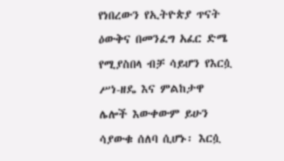የነበረውን የኢትዮጵያ ጥናት ዕውቅና በመንፈግ አፈር ድሜ የሚያስበላ ብቻ ሳይሆን የእርሷ ሥነ-ዘዴ እና ምልከታዋ ሌሎች እውቀውም ይሁን ሳያውቁ ሰለባ ሲሆኑ፡ እርሷ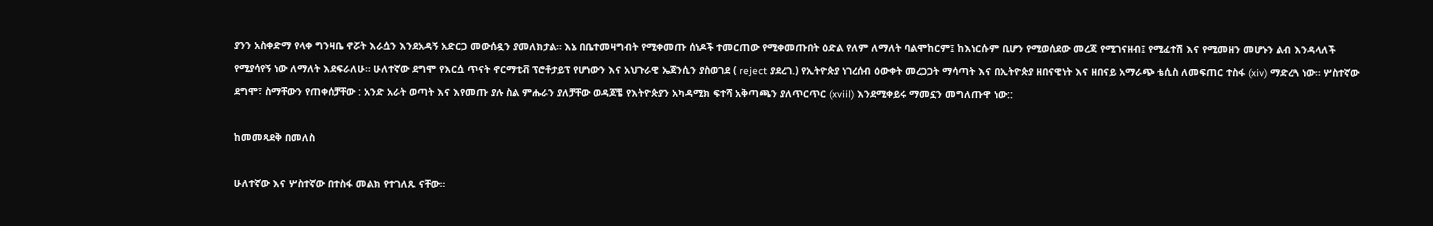ያንን አስቀድማ የላቀ ግንዛቤ ኖሯት እራሷን እንደአዳኝ አድርጋ መውሰዷን ያመለክታል። እኔ በቤተመዛግብት የሚቀመጡ ሰነዶች ተመርጠው የሚቀመጡበት ዕድል የለም ለማለት ባልሞከርም፤ ከእነርሱም ቢሆን የሚወሰደው መረጃ የሚገናዘብ፤ የሚፈተሽ እና የሚመዘን መሆኑን ልብ እንዳላለች የሚያሳየኝ ነው ለማለት እደፍራለሁ። ሁለተኛው ደግሞ የእርሷ ጥናት ኖርማቲቭ ፕሮቶታይፕ የሆነውን እና አህጉራዊ ኤጀንሲን ያስወገደ ( reject ያደረገ.) የኢትዮጵያ ነገረሰብ ዕውቀት መረጋጋት ማሳጣት እና በኢትዮጵያ ዘበናዊነት እና ዘበናይ አማራጭ ቴሲስ ለመፍጠር ተስፋ (xiv) ማድረጓ ነው። ሦስተኛው ደግሞ፣ ስማቸውን የጠቀሰቻቸው : አንድ አራት ወጣት እና እየመጡ ያሉ ስል ምሑራን ያለቻቸው ወዳጆቼ የእትዮጵያን አካዳሚክ ፍተሻ አቅጣጫን ያለጥርጥር (xviil) እንደሚቀይሩ ማመኗን መግለጡዋ ነው::

ከመመጻደቅ በመለስ

ሁለተኛው እና ሦስተኛው በተስፋ መልክ የተገለጹ ናቸው።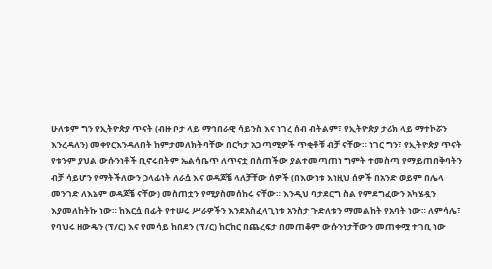ሁለቱም ግን የኢትዮጵያ ጥናት (ብዙ ቦታ ላይ ማኅበራዊ ሳይንስ እና ነገረ ሰብ ብትልም፣ የኢትዮጵያ ታሪክ ላይ ማተኮሯን እንረዳለን) መቀየርእንዳለበት ከምታመለክትባቸው በርካታ አጋጣሚዎች ጥቂቶቹ ብቻ ናቸው። ነገር ግን፣ የኢትዮጵያ ጥናት የቱንም ያህል ውሱንነቶች ቢኖሩበትም ኤልሳቤጥ ለጥናቷ በሰጠችው ያልተመጣጠነ ግምት ተመስጣ የማይጠበቅባትን ብቻ ሳይሆን የማትችለውን ኃላፊነት ለራሷ እና ወዳጆቼ ላለቻቸው ሰዎች (በእውነቱ እነዚህ ሰዎች በአንድ ወይም በሌላ መንገድ ለእኔም ወዳጆቼ ናቸው) መስጠቷን የሚያስመሰከሩ ናቸው። እንዲህ ባታደርግ ስል የምደግፈውን አካሄዷን እያመለከትኩ ነው። ከእርሷ በፊት የተሠሩ ሥራዎችን እንደአስፈላጊነቱ አንስታ ጉድለቱን ማመልከት የአባት ነው። ለምሳሌ፣ የባህሩ ዘውዴን (ፕ/ር) እና የመሳይ ከበደን (ፕ/ር) ከርከር በጨረፍታ በመጠቆም ውሱንነታቸውን መጠቀሟ ተገቢ ነው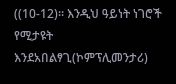((10-12)። እንዲህ ዓይነት ነገሮች የሚታዩት እንደአበልፃጊ(ኮምፕሊመንታሪ)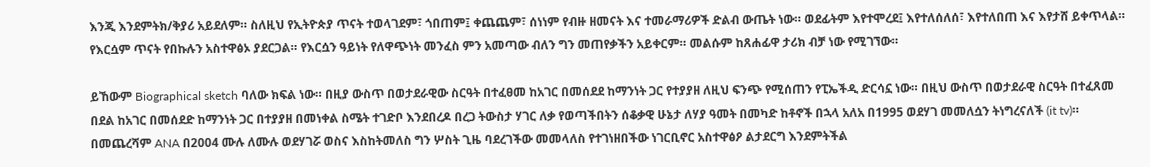እንጂ እንደምትክ/ቅያሪ አይደለም። ስለዚህ የኢትዮጵያ ጥናት ተወላገደም፣ ጎበጠም፤ ቀጨጨም፣ ሰነነም የብዙ ዘመናት እና ተመራማሪዎች ድልብ ውጤት ነው። ወደፊትም እየተሞረደ፤ እየተለሰለሰ፣ እየተለበጠ እና እየታሸ ይቀጥላል። የእርሷም ጥናት የበኩሉን አስተዋፅኦ ያደርጋል። የእርሷን ዓይነት የለዋጭነት መንፈስ ምን አመጣው ብለን ግን መጠየቃችን አይቀርም። መልሱም ከጸሐፊዋ ታሪክ ብቻ ነው የሚገኘው።

ይኸውም Biographical sketch ባለው ክፍል ነው። በዚያ ውስጥ በወታደራዊው ስርዓት በተፈፀመ ከአገር በመሰደደ ከማንነት ጋር የተያያዘ ለዚህ ፍንጭ የሚሰጠን የፒኤችዲ ድርሳኗ ነው። በዚህ ውስጥ በወታደራዊ ስርዓት በተፈጸመ በደል ከአገር በመሰደድ ከማንነት ጋር በተያያዘ በመነቀል ስሜት ተገድቦ እንደበረዶ በረጋ ትውስታ ሃገር ለቃ የወጣችበትን ሰቆቃዊ ሁኔታ ለሃያ ዓመት በመካድ ከቶኖች በኋላ አለአ በ1995 ወደሃገ መመለሷን ትነግረናለች (it tv)። በመጨረሻም ANA በ2004 ሙሉ ለሙሉ ወደሃገሯ ወስና እስከትመለስ ግን ሦስት ጊዜ ባደረገችው መመላለስ የተገነዘበችው ነገርቢኖር አስተዋፅዖ ልታደርግ እንደምትችል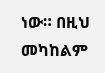ነው። በዚህ መካከልም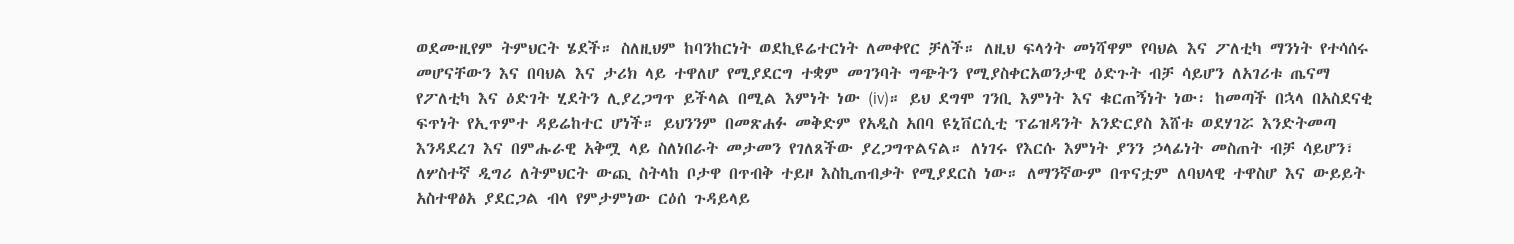ወደሙዚየም ትምህርት ሄደች። ስለዚህም ከባንከርነት ወደኪዩሬተርነት ለመቀየር ቻለች። ለዚህ ፍላጎት መነሻዋም የባህል እና ፖለቲካ ማንነት የተሳሰሩ መሆናቸውን እና በባህል እና ታሪክ ላይ ተዋለሆ የሚያደርግ ተቋም መገንባት ግጭትን የሚያስቀርአወንታዊ ዕድጉት ብቻ ሳይሆን ለአገሪቱ ጤናማ የፖለቲካ እና ዕድገት ሂደትን ሊያረጋግጥ ይችላል በሚል እምነት ነው (iv)። ይህ ደግሞ ገንቢ እምነት እና ቁርጠኝነት ነው፡ ከመጣች በኋላ በአስደናቂ ፍጥነት የኢጥምተ ዳይሬከተር ሆነች። ይህንንም በመጽሐፉ መቅድም የአዲስ አበባ ዩኒቨርሲቲ ፕሬዝዳንት አንድርያስ እሸቱ ወደሃገሯ እንድትመጣ እንዳደረገ እና በምሑራዊ አቅሟ ላይ ስለነበራት መታመን የገለጸችው ያረጋግጥልናል። ለነገሩ የእርሱ እምነት ያንን ኃላፊነት መስጠት ብቻ ሳይሆን፣ ለሦስተኛ ዲግሪ ለትምህርት ውጪ ስትላከ ቦታዋ በጥብቅ ተይዞ እስኪጠብቃት የሚያደርስ ነው። ለማንኛውም በጥናቷም ለባህላዊ ተዋስሆ እና ውይይት አስተዋፅአ ያደርጋል ብላ የምታምነው ርዕሰ ጉዳይላይ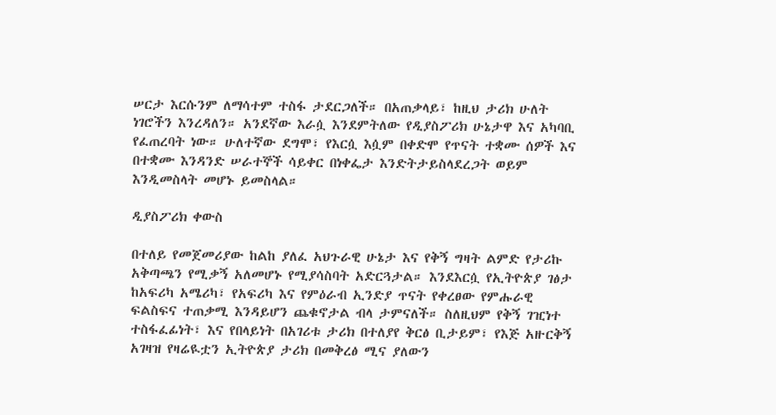ሠርታ እርሱንም ለማሳተም ተስፋ ታደርጋለች። በአጠቃላይ፣ ከዚህ ታሪክ ሁለት ነገሮችን እንረዳለን። አንደኛው እራሷ እንደምትለው የዲያስፖሪክ ሁኔታዋ እና አካባቢ የፈጠረባት ነው። ሁለተኛው ደግሞ፣ የእርሷ እሷም በቀድሞ የጥናት ተቋሙ ሰዎች እና በተቋሙ እንዳንድ ሠራተኞች ሳይቀር በነቀፌታ እንድትታይስላደረጋት ወይም እንዲመስላት መሆኑ ይመስላል።

ዲያስፖሪክ ቀውስ

በተለይ የመጀመሪያው ከልከ ያለፈ አህጉራዊ ሁኔታ እና የቅኝ ግዛት ልምድ የታሪኩ አቅጣጫን የሚቃኝ አለመሆኑ የሚያሳስባት አድርጓታል። እንደእርሷ የኢትዮጵያ ገፅታ ከአፍሪካ አሜሪካ፣ የአፍሪካ እና የምዕራብ ኢንድያ ጥናት የቀረፀው የምሑራዊ ፍልስፍና ተጠቃሚ እንዳይሆን ጨቁኖታል ብላ ታምናለች። ስለዚህም የቅኝ ገዢነተ ተስፋፈፊነት፣ እና የበላይነት በአገሪቱ ታሪክ በተለያየ ቅርፅ ቢታይም፣ የእጅ አዙርቅኝ አገዛዝ የዛሬዪቷን ኢትዮጵያ ታሪክ በመቅረፅ ሚና ያለውን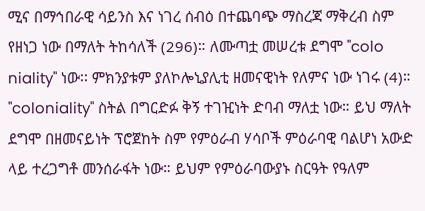ሚና በማኅበራዊ ሳይንስ እና ነገረ ሰብዕ በተጨባጭ ማስረጃ ማቅረብ ስም የዘነጋ ነው በማለት ትከሳለች (296)። ለሙጣቷ መሠረቱ ደግሞ "colo niality" ነው፡፡ ምክንያቱም ያለኮሎኒያሊቲ ዘመናዊነት የለምና ነው ነገሩ (4)። "coloniality" ስትል በግርድፉ ቅኝ ተገዢነት ድባብ ማለቷ ነው። ይህ ማለት ደግሞ በዘመናይነት ፕሮጀከት ስም የምዕራብ ሃሳቦች ምዕራባዊ ባልሆነ አውድ ላይ ተረጋግቶ መንሰራፋት ነው። ይህም የምዕራባውያኑ ስርዓት የዓለም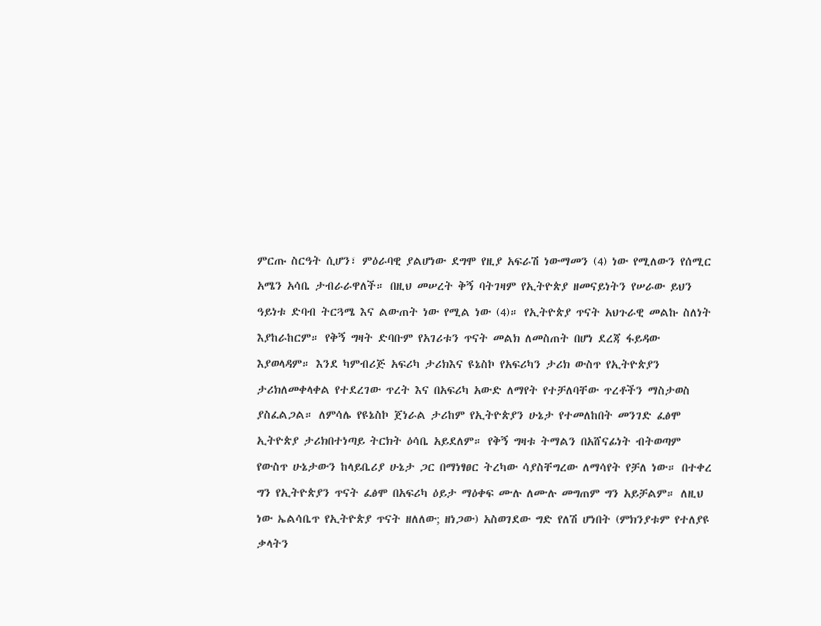ምርጡ ስርዓት ሲሆን፣ ምዕራባዊ ያልሆነው ደግሞ የዚያ አፍራሽ ነውማመን (4) ነው የሚለውን የሰሚር አሜን አሳቤ ታብራራዋለች። በዚህ መሠረት ቅኝ ባትገዛም የኢትዮጵያ ዘመናይነትን የሠራው ይህን ዓይነቱ ድባብ ትርጓሜ እና ልውጠት ነው የሚል ነው (4)። የኢትዮጵያ ጥናት አህጉራዊ መልኩ ስለነት እያከራከርም። የቅኝ ግዛት ድባቡም የአገሪቱን ጥናት መልክ ለመስጠት በሆነ ደረጃ ፋይዳው እያወላዳም። እንደ ካምብሪጅ አፍሪካ ታሪክእና ዩኔስኮ የአፍሪካን ታሪክ ውስጥ የኢትዮጵያን ታሪክለመቀላቀል የተደረገው ጥረት እና በአፍሪካ አውድ ለማየት የተቻለባቸው ጥረቶችን ማስታወስ ያስፈልጋል። ለምሳሌ የዩኔስኮ ጀነራል ታሪከም የኢትዮጵያን ሁኔታ የተመለከበት መንገድ ፈፅሞ ኢትዮጵያ ታሪክበተነጣይ ትርክት ዕሳቤ አይደለም። የቅኝ ግዛቱ ትማልን በአሸናፊነት ብትወጣም የውስጥ ሁኔታውን ከላይቤሪያ ሁኔታ ጋር በማነፃፀር ትረካው ሳያስቸግረው ለማሳየት የቻለ ነው። በተቀረ ግን የኢትዮጵያን ጥናት ፈፅሞ በአፍሪካ ዕይታ ማዕቀፍ ሙሉ ለሙሉ መግጠም ግን አይቻልም። ለዚህ ነው ኤልሳቤጥ የኢትዮጵያ ጥናት ዘለለው; ዘነጋው) አስወገደው ግድ የለሽ ሆነበት (ምክንያቱም የተለያዩ ቃላትን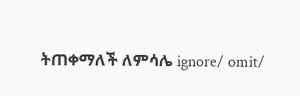ትጠቀማለች ለምሳሌ ignore/ omit/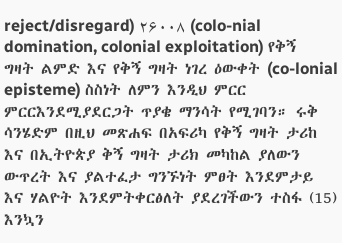reject/disregard) ۲۶۰۰۸ (colo-nial domination, colonial exploitation) የቅኝ ግዛት ልምድ እና የቅኝ ግዛት ነገረ ዕውቀት (co-lonial episteme) ስስነት ለምን እንዲህ ምርር ምርርእንደሚያደርጋት ጥያቄ ማንሳት የሚገባን። ሩቅ ሳንሄድም በዚህ መጽሐፍ በአፍሪካ የቅኝ ግዛት ታሪከ እና በኢትዮጵያ ቅኝ ግዛት ታሪክ መካከል ያለውን ውጥረት እና ያልተፈታ ግንኙነት ምፀት እንደምታይ እና ሃልዮት እንደምትቀርፅለት ያደረገችውን ተስፋ (15) እንኳን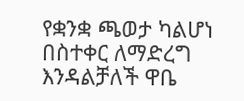የቋንቋ ጫወታ ካልሆነ በስተቀር ለማድረግ እንዳልቻለች ዋቤ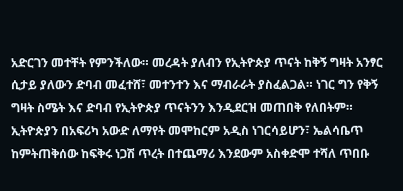አድርገን መተቸት የምንችለው። መረዳት ያለብን የኢትዮጵያ ጥናት ከቅኝ ግዛት አንፃር ሲታይ ያለውን ድባብ መፈተሸ፣ መተንተን እና ማብራራት ያስፈልጋል። ነገር ግን የቅኝ ግዛት ስሜት እና ድባብ የኢትዮጵያ ጥናትንን እንዲደርዝ መጠበቅ የለበትም። ኢትዮጵያን በአፍሪካ አውድ ለማየት መሞከርም አዲስ ነገርሳይሆን፣ ኤልሳቤጥ ከምትጠቅሰው ከፍቅሩ ነጋሽ ጥረት በተጨማሪ እንደውም አስቀድሞ ተሻለ ጥበቡ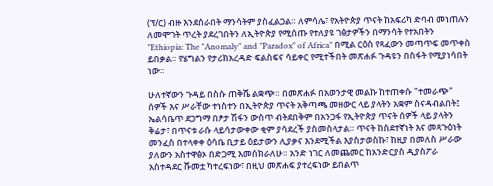(ፕ/ር) ብዙ እንደሰራበት ማንሳትም ያስፈልጋል። ለምሳሌ፣ የአትዮጵያ ጥናት ከአፍሪካ ድባብ መነጠሉን ለመሞገት ጥረት ያደረገበትን ለኢትዮጵያ የሚሰጡ የተለያዩ ገፅታዎችን በማንሳት የተአበትን "Ethiopia: The "Anomaly" and "Paradox" of Africa" በሚል ርዕስ የጻፈውን መጣጥፍ መጥቀስ ይበቃል። የሄግልን የታሪክአረዳድ ፍልስፍና ሳይቀር የሚተችበት መጽሐፉ ጉዳዩን በስፋት የሚያነሳበት ነው።

ሁለተኛውን ጉዳይ በስሱ ጠቅሼ ልቋጭ። በመጽሐፉ በአወንታዊ መልኩ ከተጠቀሱ "ተመራጭ" ሰዎች እና ሥራቸው ተነስተን በኢትዮጵያ ጥናት አቅጣጫ መዘውር ላይ ያላትን አቋም ስናዳብልበት፤ ኤልሳቤጥ ደጋግማ በፆታ ሽፋን ውስጥ ብትደበቅም በአንጋፋ የኢትዮጵያ ጥናት ሰዎች ላይ ያላትን ቅሬታ፣ በጥናቱ ራሱ ላይሳታውቀው ቂም ያሳደረች ያስመስላታል። ጥናት ከስደተኛነት እና መጻጉዕነት መንፈስ በተላቀቀ ዕሳቤ ቢታይ ዕይታውን ሊያቃና እንደሚችል እያስታወስኩ፣ ከዚያ በመለስ ሥራው ያለውን አስተዋፅኦ በድጋሚ እመሰክራለሁ። አንድ ነገር ለመጨመር ከአንድርያስ ዲያስፖራ አስተዳደር ሹመቷ ካተረፍነው፣ በዚህ መጽሐፍ ያተረፍነው ይበልጥ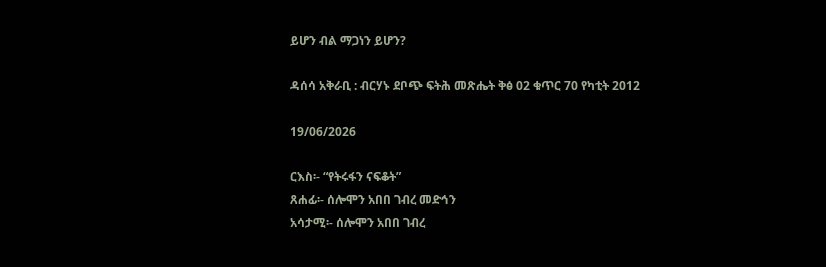ይሆን ብል ማጋነን ይሆን?

ዳሰሳ አቅራቢ : ብርሃኑ ደቦጭ ፍትሕ መጽሔት ቅፅ 02 ቁጥር 70 የካቲት 2012

19/06/2026

ርእስ፡- “የትሩፋን ናፍቆት”
ጸሐፊ፡- ሰሎሞን አበበ ገብረ መድኅን
አሳታሚ፡- ሰሎሞን አበበ ገብረ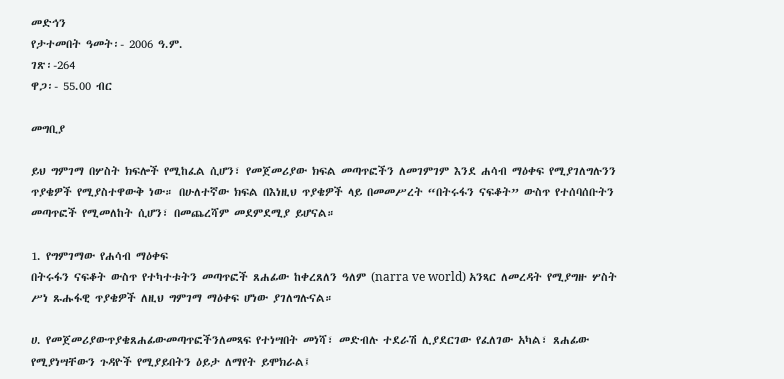መድኅን
የታተመበት ዓመት፡- 2006 ዓ.ም.
ገጽ፡-264
ዋጋ፡- 55.00 ብር

መግቢያ

ይህ ግምገማ በሦስት ክፍሎች የሚከፈል ሲሆን፣ የመጀመሪያው ክፍል መጣጥፎችን ለመገምገም እንደ ሐሳብ ማዕቀፍ የሚያገለግሉንን ጥያቄዎች የሚያስተዋውቅ ነው። በሁለተኛው ክፍል በእነዚህ ጥያቄዎች ላይ በመመሥረት “በትሩፋን ናፍቆት” ውስጥ የተሰባሰቡትን መጣጥፎች የሚመለከት ሲሆን፣ በመጨረሻም መደምደሚያ ይሆናል።

1. የግምገማው የሐሳብ ማዕቀፍ
በትሩፋን ናፍቆት ውስጥ የተካተቱትን መጣጥፎች ጸሐፊው ከቀረጸለን ዓለም (narra ve world) አንጻር ለመረዳት የሚያግዙ ሦስት ሥነ ጹሑፋዊ ጥያቄዎች ለዚህ ግምገማ ማዕቀፍ ሆነው ያገለግሉናል።

ሀ. የመጀመሪያውጥያቄጸሐፊውመጣጥፎችንለመጻፍ የተነሣበት መነሻ፣ መድብሉ ተደራሽ ሊያደርገው የፈለገው አካል፣ ጸሐፊው የሚያነሣቸውን ጉዳዮች የሚያይበትን ዕይታ ለማየት ይሞክራል፤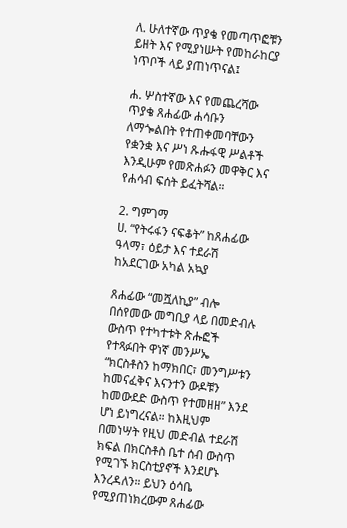ለ. ሁለተኛው ጥያቄ የመጣጥፎቹን ይዘት እና የሚያነሡት የመከራከርያ ነጥቦች ላይ ያጠነጥናል፤

ሐ. ሦስተኛው እና የመጨረሻው ጥያቄ ጸሐፊው ሐሳቡን ለማጐልበት የተጠቀመባቸውን የቋንቋ እና ሥነ ጹሑፋዊ ሥልቶች እንዲሁም የመጽሐፉን መዋቅር እና የሐሳብ ፍሰት ይፈትሻል።

2. ግምገማ
ሀ. “የትሩፋን ናፍቆት” ከጸሐፊው ዓላማ፣ ዕይታ እና ተደራሽ ከአደርገው አካል አኳያ

ጸሐፊው “መሿለኪያ” ብሎ በሰየመው መግቢያ ላይ በመድብሉ ውስጥ የተካተቱት ጽሑፎች የተጻፉበት ዋነኛ መንሥኤ “ክርስቶስን ከማክበር፣ መንግሥቱን ከመናፈቅና እናንተን ውዶቹን ከመውደድ ውስጥ የተመዘዘ” እንደ ሆነ ይነግረናል። ከእዚህም በመነሣት የዚህ መድብል ተደራሽ ክፍል በክርስቶስ ቤተ ሰብ ውስጥ የሚገኙ ክርስቲያኖች እንደሆኑ እንረዳለን። ይህን ዕሳቤ የሚያጠነክረውም ጸሐፊው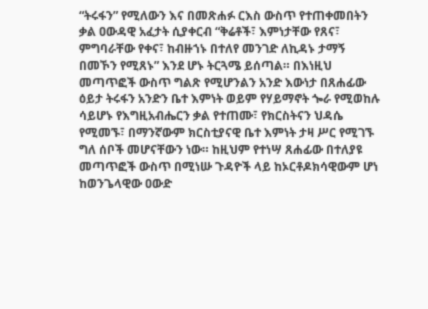“ትሩፋን” የሚለውን እና በመጽሐፉ ርእስ ውስጥ የተጠቀመበትን ቃል ዐውዳዊ አፈታት ሲያቀርብ “ቅሬቶች፣ እምነታቸው የጸና፣ ምግባራቸው የቀና፣ ከብዙኀኑ በተለየ መንገድ ለኪዳኑ ታማኝ በመኾን የሚጸኑ” እንደ ሆኑ ትርጓሜ ይሰጣል። በእነዚህ መጣጥፎች ውስጥ ግልጽ የሚሆንልን አንድ እውነታ በጸሐፊው ዕይታ ትሩፋን አንድን ቤተ እምነት ወይም የሃይማኖት ጐራ የሚወከሉ ሳይሆኑ የእግዚአብሔርን ቃል የተጠሙ፣ የክርስትናን ህዳሴ የሚመኙ፣ በማንኛውም ክርስቲያናዊ ቤተ እምነት ታዛ ሥር የሚገኙ ግለ ሰቦች መሆናቸውን ነው። ከዚህም የተነሣ ጸሐፊው በተለያዩ መጣጥፎች ውስጥ በሚነሡ ጉዳዮች ላይ ከኦርቶዶክሳዊውም ሆነ ከወንጌላዊው ዐውድ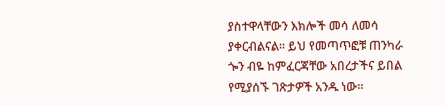ያስተዋላቸውን እክሎች መሳ ለመሳ ያቀርብልናል። ይህ የመጣጥፎቹ ጠንካራ ጐን ብዬ ከምፈርጃቸው አበረታችና ይበል የሚያሰኙ ገጽታዎች አንዱ ነው።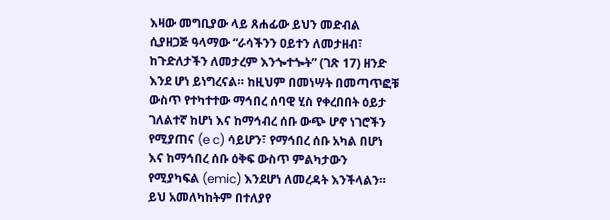እዛው መግቢያው ላይ ጸሐፊው ይህን መድብል ሲያዘጋጅ ዓላማው “ራሳችንን ዐይተን ለመታዘብ፣ ከጉድለታችን ለመታረም እንጐተጐት” (ገጽ 17) ዘንድ እንደ ሆነ ይነግረናል። ከዚህም በመነሣት በመጣጥፎቹ ውስጥ የተካተተው ማኅበረ ሰባዊ ሂስ የቀረበበት ዕይታ ገለልተኛ ከሆነ እና ከማኅብረ ሰቡ ውጭ ሆኖ ነገሮችን የሚያጠና (e c) ሳይሆን፣ የማኅበረ ሰቡ አካል በሆነ እና ከማኅበረ ሰቡ ዕቅፍ ውስጥ ምልካታውን የሚያካፍል (emic) እንደሆነ ለመረዳት እንችላልን። ይህ አመለካከትም በተለያየ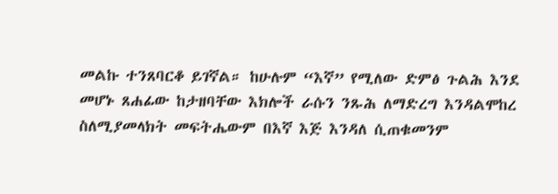መልኩ ተንጸባርቆ ይገኛል። ከሁሉም “እኛ” የሚለው ድምፅ ጉልሕ እንደ መሆኑ ጸሐፊው ከታዘባቸው እክሎች ራሱን ንጹሕ ለማድረግ እንዳልሞከረ ስለሚያመላክት መፍትሔውም በእኛ እጅ እንዳለ ሲጠቁመንም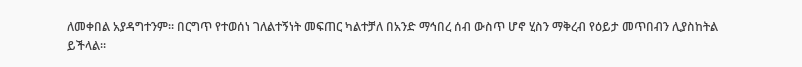ለመቀበል አያዳግተንም። በርግጥ የተወሰነ ገለልተኝነት መፍጠር ካልተቻለ በአንድ ማኅበረ ሰብ ውስጥ ሆኖ ሂስን ማቅረብ የዕይታ መጥበብን ሊያስከትል ይችላል።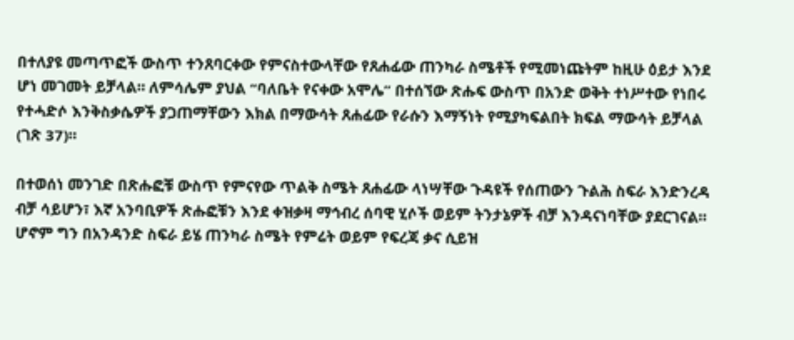በተለያዩ መጣጥፎች ውስጥ ተንጸባርቀው የምናስተውላቸው የጸሐፊው ጠንካራ ስሜቶች የሚመነጩትም ከዚሁ ዕይታ እንደ ሆነ መገመት ይቻላል። ለምሳሌም ያህል “ባለቤት የናቀው አሞሌ” በተሰኘው ጽሑፍ ውስጥ በአንድ ወቅት ተነሥተው የነበሩ የተሓድሶ እንቅስቃሴዎች ያጋጠማቸውን እክል በማውሳት ጸሐፊው የራሱን እማኝነት የሚያካፍልበት ክፍል ማውሳት ይቻላል (ገጽ 37)።

በተወሰነ መንገድ በጽሑፎቹ ውስጥ የምናየው ጥልቅ ስሜት ጸሐፊው ላነሣቸው ጉዳዩች የሰጠውን ጉልሕ ስፍራ እንድንረዳ ብቻ ሳይሆን፣ እኛ አንባቢዎች ጽሑፎቹን እንደ ቀዝቃዛ ማኅብረ ሰባዊ ሂሶች ወይም ትንታኔዎች ብቻ እንዳናነባቸው ያደርገናል። ሆኖም ግን በአንዳንድ ስፍራ ይሄ ጠንካራ ስሜት የምሬት ወይም የፍረጃ ቃና ሲይዝ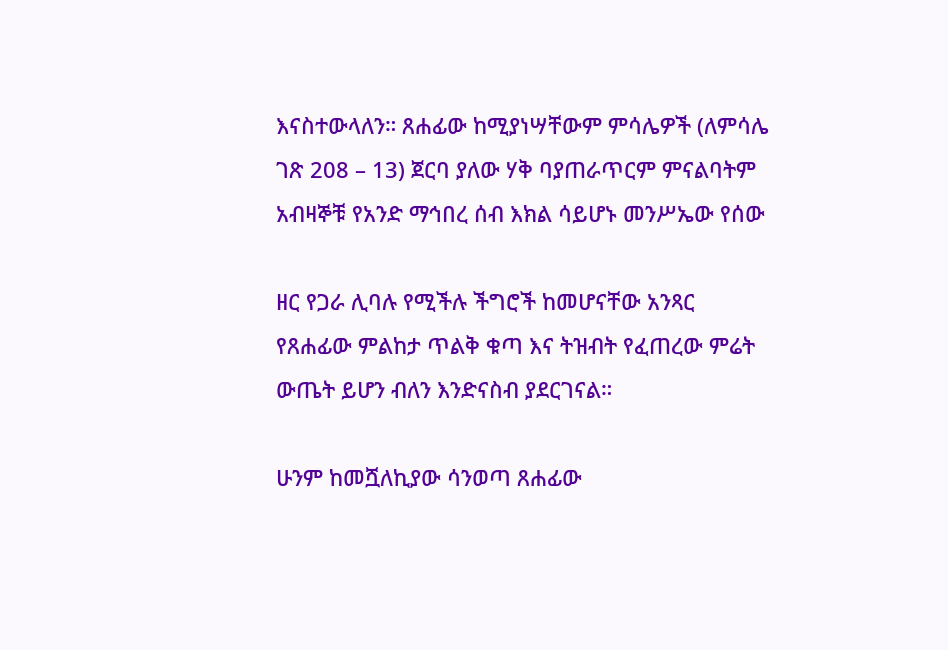እናስተውላለን። ጸሐፊው ከሚያነሣቸውም ምሳሌዎች (ለምሳሌ ገጽ 208 – 13) ጀርባ ያለው ሃቅ ባያጠራጥርም ምናልባትም አብዛኞቹ የአንድ ማኅበረ ሰብ እክል ሳይሆኑ መንሥኤው የሰው

ዘር የጋራ ሊባሉ የሚችሉ ችግሮች ከመሆናቸው አንጻር የጸሐፊው ምልከታ ጥልቅ ቁጣ እና ትዝብት የፈጠረው ምሬት ውጤት ይሆን ብለን እንድናስብ ያደርገናል።

ሁንም ከመሿለኪያው ሳንወጣ ጸሐፊው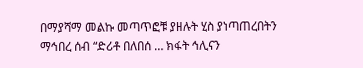በማያሻማ መልኩ መጣጥፎቹ ያዘሉት ሂስ ያነጣጠረበትን ማኅበረ ሰብ “ድሪቶ በለበሰ … ክፋት ኅሊናን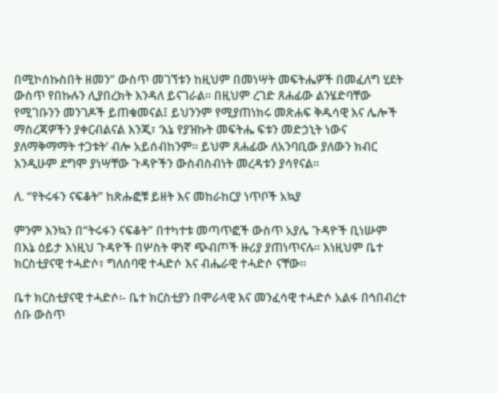በሚኮሰኩስበት ዘመን” ውስጥ መገኘቱን ከዚህም በመነሣት መፍትሔዎች በመፈለግ ሂደት ውስጥ የበኩሉን ሊያበረክት እንዳለ ይናገራል። በዚህም ረገድ ጸሐፊው ልንሄድባቸው የሚገቡንን መንገዶች ይጠቁመናል፤ ይህንንም የሚያጠነክሩ መጽሐፍ ቅዱሳዊ እና ሌሎች ማስረጃዎችን ያቀርብልናል እንጂ፣ ‘እኔ የያዝኩት መፍትሔ ፍቱን መድኃኒት ነውና ያለማቅማማት ተጋቱት’ ብሎ አይሰብከንም። ይህም ጸሐፊው ለአንባቢው ያለውን ክብር እንዲሁም ደግሞ ያነሣቸው ጉዳዮችን ውስብስብነት መረዳቱን ያሳየናል።

ለ. “የትሩፋን ናፍቆት” ከጽሑፎቹ ይዘት እና መከራከርያ ነጥቦች አኳያ

ምንም እንኳን በ“ትሩፋን ናፍቆት” በተካተቱ መጣጥፎች ውስጥ አያሌ ጉዳዮች ቢነሡም በእኔ ዕይታ እነዚህ ጉዳዮች በሦስት ዋነኛ ጭብጦች ዙሪያ ያጠነጥናሉ። እነዚህም ቤተ ክርስቲያናዊ ተሓድሶ፣ ግለሰባዊ ተሓድሶ እና ብሔራዊ ተሓድሶ ናቸው።

ቤተ ክርስቲያናዊ ተሓድሶ፡- ቤተ ክርስቲያን በሞራላዊ እና መንፈሳዊ ተሓድሶ አልፋ በኅበብረተ ሰቡ ውስጥ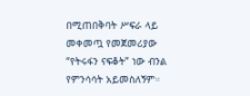በሚጠበቅባት ሥፍራ ላይ መቀመጧ የመጀመሪያው “የትሩፋን ናፍቆት” ነው ብንል የምንሳሳት አይመስለኝም።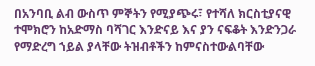በአንባቢ ልብ ውስጥ ምኞትን የሚያጭሩ፣ የተሻለ ክርስቲያናዊ ተሞክሮን ከአድማስ ባሻገር እንድናይ እና ያን ናፍቆት እንድንጋራ የማድረግ ኀይል ያላቸው ትዝብቶችን ከምናስተውልባቸው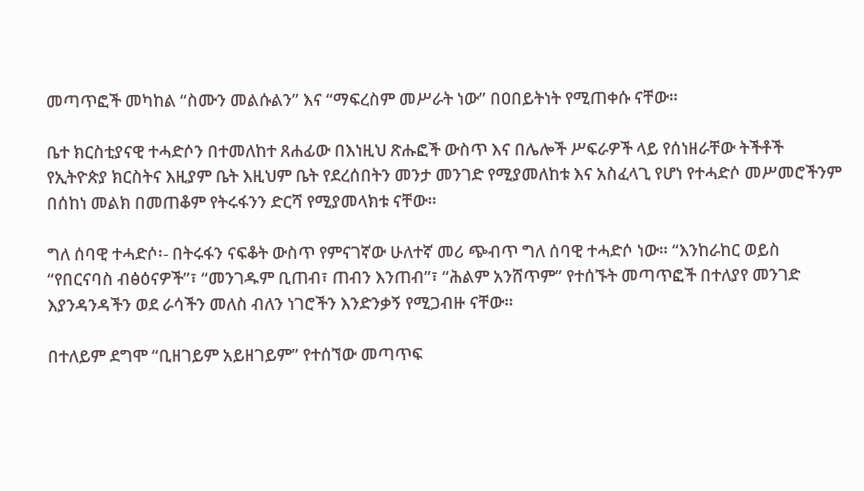መጣጥፎች መካከል “ስሙን መልሱልን” እና “ማፍረስም መሥራት ነው” በዐበይትነት የሚጠቀሱ ናቸው።

ቤተ ክርስቲያናዊ ተሓድሶን በተመለከተ ጸሐፊው በእነዚህ ጽሑፎች ውስጥ እና በሌሎች ሥፍራዎች ላይ የሰነዘራቸው ትችቶች የኢትዮጵያ ክርስትና እዚያም ቤት እዚህም ቤት የደረሰበትን መንታ መንገድ የሚያመለከቱ እና አስፈላጊ የሆነ የተሓድሶ መሥመሮችንም በሰከነ መልክ በመጠቆም የትሩፋንን ድርሻ የሚያመላክቱ ናቸው።

ግለ ሰባዊ ተሓድሶ፡- በትሩፋን ናፍቆት ውስጥ የምናገኛው ሁለተኛ መሪ ጭብጥ ግለ ሰባዊ ተሓድሶ ነው። “እንከራከር ወይስ “የበርናባስ ብፅዕናዎች”፣ “መንገዱም ቢጠብ፣ ጠብን እንጠብ”፣ “ሕልም አንሸጥም” የተሰኙት መጣጥፎች በተለያየ መንገድ እያንዳንዳችን ወደ ራሳችን መለስ ብለን ነገሮችን እንድንቃኝ የሚጋብዙ ናቸው።

በተለይም ደግሞ “ቢዘገይም አይዘገይም” የተሰኘው መጣጥፍ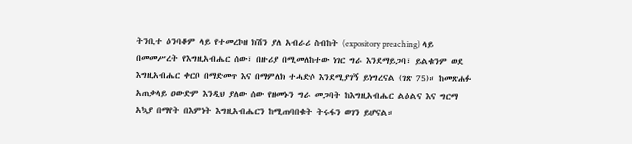ትንቢተ ዕንባቆም ላይ የተመረኮዘ ክሽን ያለ አብራሪ ስብከት (expository preaching) ላይ በመመሥረት የእግዚአብሔር ሰው፣ በዙሪያ በሚመለከተው ነገር ግራ እንደማይጋባ፣ ይልቁንም ወደ እግዚአብሔር ቀርቦ በማድመጥ እና በማምለክ ተሓድሶ እንደሚያገኝ ይነግረናል (ገጽ 75)። ከመጽሐፉ አጠቃላይ ዐውድም እንዲህ ያለው ሰው የዘመኑን ግራ መጋባት ከእግዚአብሔር ልዕልና እና ግርማ አኳያ በማየት በእምነት እግዚአብሔርን ከሚጠባበቁት ትሩፋን ወገን ይሆናል።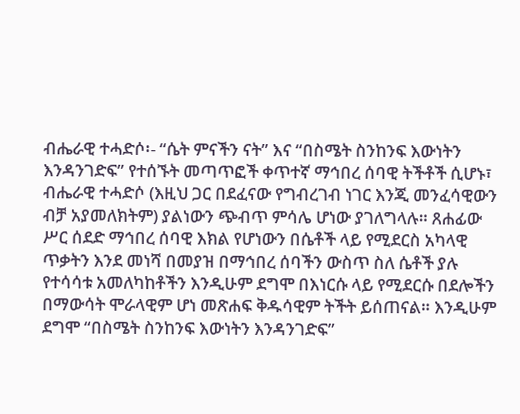ብሔራዊ ተሓድሶ፡- “ሴት ምናችን ናት” እና “በስሜት ስንከንፍ እውነትን እንዳንገድፍ” የተሰኙት መጣጥፎች ቀጥተኛ ማኅበረ ሰባዊ ትችቶች ሲሆኑ፣ ብሔራዊ ተሓድሶ (እዚህ ጋር በደፈናው የግብረገብ ነገር እንጂ መንፈሳዊውን ብቻ አያመለክትም) ያልነውን ጭብጥ ምሳሌ ሆነው ያገለግላሉ። ጸሐፊው ሥር ሰደድ ማኅበረ ሰባዊ እክል የሆነውን በሴቶች ላይ የሚደርስ አካላዊ ጥቃትን እንደ መነሻ በመያዝ በማኅበረ ሰባችን ውስጥ ስለ ሴቶች ያሉ የተሳሳቱ አመለካከቶችን እንዲሁም ደግሞ በእነርሱ ላይ የሚደርሱ በደሎችን በማውሳት ሞራላዊም ሆነ መጽሐፍ ቅዱሳዊም ትችት ይሰጠናል። እንዲሁም ደግሞ “በስሜት ስንከንፍ እውነትን እንዳንገድፍ”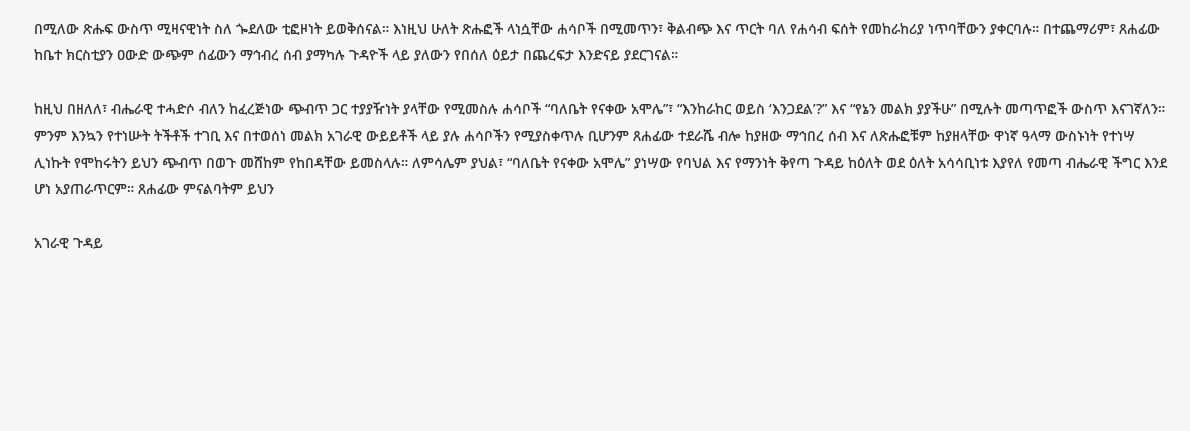በሚለው ጽሑፍ ውስጥ ሚዛናዊነት ስለ ጐደለው ቲፎዞነት ይወቅሰናል። እነዚህ ሁለት ጽሑፎች ላነሷቸው ሐሳቦች በሚመጥን፣ ቅልብጭ እና ጥርት ባለ የሐሳብ ፍሰት የመከራከሪያ ነጥባቸውን ያቀርባሉ። በተጨማሪም፣ ጸሐፊው ከቤተ ክርስቲያን ዐውድ ውጭም ሰፊውን ማኅብረ ሰብ ያማካሉ ጉዳዮች ላይ ያለውን የበሰለ ዕይታ በጨረፍታ እንድናይ ያደርገናል።

ከዚህ በዘለለ፣ ብሔራዊ ተሓድሶ ብለን ከፈረጅነው ጭብጥ ጋር ተያያዥነት ያላቸው የሚመስሉ ሐሳቦች “ባለቤት የናቀው አሞሌ”፣ “እንከራከር ወይስ ‘እንጋደል’?” እና “የኔን መልክ ያያችሁ” በሚሉት መጣጥፎች ውስጥ እናገኛለን። ምንም እንኳን የተነሡት ትችቶች ተገቢ እና በተወሰነ መልክ አገራዊ ውይይቶች ላይ ያሉ ሐሳቦችን የሚያስቀጥሉ ቢሆንም ጸሐፊው ተደራሼ ብሎ ከያዘው ማኅበረ ሰብ እና ለጽሑፎቹም ከያዘላቸው ዋነኛ ዓላማ ውስኑነት የተነሣ ሊነኩት የሞከሩትን ይህን ጭብጥ በወጉ መሸከም የከበዳቸው ይመስላሉ። ለምሳሌም ያህል፣ “ባለቤት የናቀው አሞሌ” ያነሣው የባህል እና የማንነት ቅየጣ ጉዳይ ከዕለት ወደ ዕለት አሳሳቢነቱ እያየለ የመጣ ብሔራዊ ችግር እንደ ሆነ አያጠራጥርም። ጸሐፊው ምናልባትም ይህን

አገራዊ ጉዳይ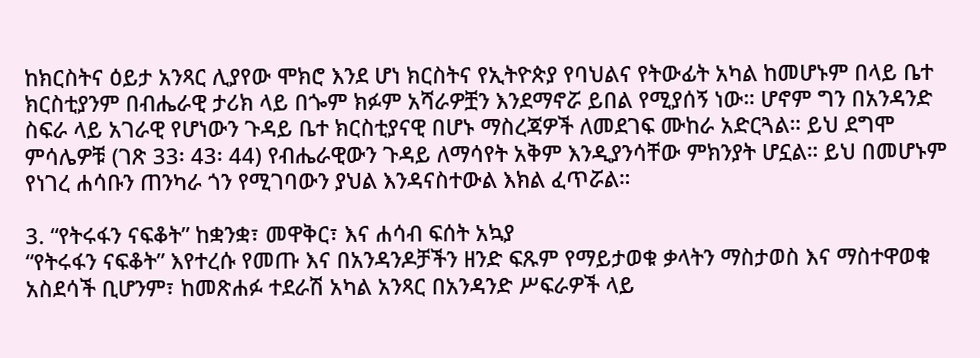ከክርስትና ዕይታ አንጻር ሊያየው ሞክሮ እንደ ሆነ ክርስትና የኢትዮጵያ የባህልና የትውፊት አካል ከመሆኑም በላይ ቤተ ክርስቲያንም በብሔራዊ ታሪክ ላይ በጐም ክፉም አሻራዎቿን እንደማኖሯ ይበል የሚያሰኝ ነው። ሆኖም ግን በአንዳንድ ስፍራ ላይ አገራዊ የሆነውን ጉዳይ ቤተ ክርስቲያናዊ በሆኑ ማስረጃዎች ለመደገፍ ሙከራ አድርጓል። ይህ ደግሞ ምሳሌዎቹ (ገጽ 33፡ 43፡ 44) የብሔራዊውን ጉዳይ ለማሳየት አቅም እንዲያንሳቸው ምክንያት ሆኗል። ይህ በመሆኑም የነገረ ሐሳቡን ጠንካራ ጎን የሚገባውን ያህል እንዳናስተውል እክል ፈጥሯል።

3. “የትሩፋን ናፍቆት” ከቋንቋ፣ መዋቅር፣ እና ሐሳብ ፍሰት አኳያ
“የትሩፋን ናፍቆት” እየተረሱ የመጡ እና በአንዳንዶቻችን ዘንድ ፍጹም የማይታወቁ ቃላትን ማስታወስ እና ማስተዋወቁ አስደሳች ቢሆንም፣ ከመጽሐፉ ተደራሽ አካል አንጻር በአንዳንድ ሥፍራዎች ላይ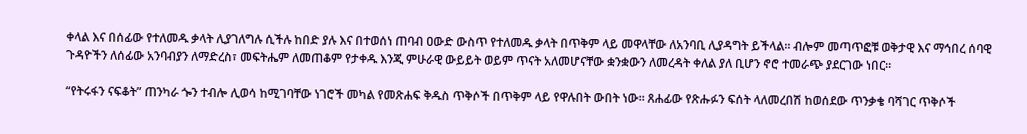ቀላል እና በሰፊው የተለመዱ ቃላት ሊያገለግሉ ሲችሉ ከበድ ያሉ እና በተወሰነ ጠባብ ዐውድ ውስጥ የተለመዱ ቃላት በጥቅም ላይ መዋላቸው ለአንባቢ ሊያዳግት ይችላል። ብሎም መጣጥፎቹ ወቅታዊ እና ማኅበረ ሰባዊ ጉዳዮችን ለሰፊው አንባብያን ለማድረስ፣ መፍትሔም ለመጠቆም የታቀዱ እንጂ ምሁራዊ ውይይት ወይም ጥናት አለመሆናቸው ቋንቋውን ለመረዳት ቀለል ያለ ቢሆን ኖሮ ተመራጭ ያደርገው ነበር።

“የትሩፋን ናፍቆት” ጠንካራ ጐን ተብሎ ሊወሳ ከሚገባቸው ነገሮች መካል የመጽሐፍ ቅዱስ ጥቅሶች በጥቅም ላይ የዋሉበት ውበት ነው። ጸሐፊው የጽሑፉን ፍሰት ላለመረበሽ ከወሰደው ጥንቃቄ ባሻገር ጥቅሶች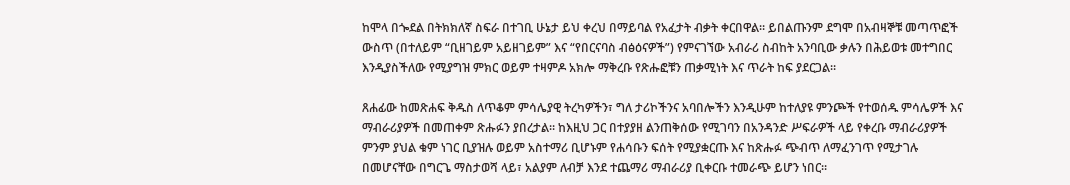ከሞላ በጐደል በትክክለኛ ስፍራ በተገቢ ሁኔታ ይህ ቀረህ በማይባል የአፈታት ብቃት ቀርበዋል። ይበልጡንም ደግሞ በአብዛኞቹ መጣጥፎች ውስጥ (በተለይም “ቢዘገይም አይዘገይም” እና “የበርናባስ ብፅዕናዎች”) የምናገኘው አብራሪ ስብከት አንባቢው ቃሉን በሕይወቱ መተግበር እንዲያስችለው የሚያግዝ ምክር ወይም ተዛምዶ አክሎ ማቅረቡ የጽሑፎቹን ጠቃሚነት እና ጥራት ከፍ ያደርጋል።

ጸሐፊው ከመጽሐፍ ቅዱስ ለጥቆም ምሳሌያዊ ትረካዎችን፣ ግለ ታሪኮችንና አባበሎችን እንዲሁም ከተለያዩ ምንጮች የተወሰዱ ምሳሌዎች እና ማብራሪያዎች በመጠቀም ጽሑፉን ያበረታል። ከእዚህ ጋር በተያያዘ ልንጠቅሰው የሚገባን በአንዳንድ ሥፍራዎች ላይ የቀረቡ ማብራሪያዎች ምንም ያህል ቁም ነገር ቢያዝሉ ወይም አስተማሪ ቢሆኑም የሐሳቡን ፍሰት የሚያቋርጡ እና ከጽሑፉ ጭብጥ ለማፈንገጥ የሚታገሉ በመሆናቸው በግርጌ ማስታወሻ ላይ፣ አልያም ለብቻ እንደ ተጨማሪ ማብራሪያ ቢቀርቡ ተመራጭ ይሆን ነበር።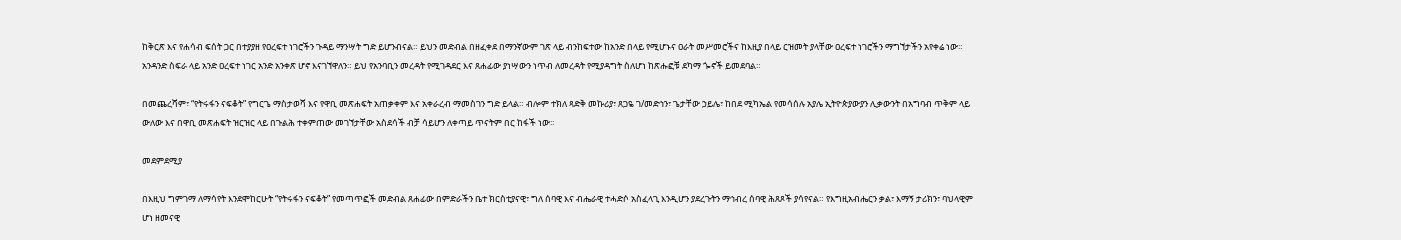ከቅርጽ እና የሐሳብ ፍሰት ጋር በተያያዘ የዐረፍተ ነገሮችን ጉዳይ ማንሣት ግድ ይሆንብናል። ይህን መድብል በዘፈቀደ በማንኛውም ገጽ ላይ ብንከፍተው ከአንድ በላይ የሚሆኑና ዐራት መሥመሮችና ከእዚያ በላይ ርዝመት ያላቸው ዐረፍተ ነገሮችን ማግኘታችን አየቀሬ ነው። አንዳንድ ስፍራ ላይ አንድ ዐረፍተ ነገር አንድ አንቀጽ ሆኖ እናገኘዋለን። ይህ የአንባቢን መረዳት የሚገዳደር እና ጸሐፊው ያነሣውን ነጥብ ለመረዳት የሚያዳግት ስለሆነ ከጽሑፎቹ ደካማ ጐኖች ይመደባል።

በመጨረሻም፣ “የትሩፋን ናፍቆት” የግርጌ ማስታወሻ እና የዋቢ መጽሐፍት አጠቃቀም እና አቀራረብ ማመስገን ግድ ይላል። ብሎም ተክለ ጻድቅ መኩሪያ፣ ጸጋዬ ገ/መድኅን፣ ጌታቸው ኃይሌ፣ ከበደ ሚካኤል የመሳሰሉ አያሌ ኢትዮጵያውያን ሊቃውንት በአግባብ ጥቅም ላይ ውለው እና በዋቢ መጽሐፍት ዝርዝር ላይ በጉልሕ ተቀምጠው መገኘታቸው አስደሳች ብቻ ሳይሆን ለቀጣይ ጥናትም በር ከፋች ነው።

መደምደሚያ

በእዚህ ግምገማ ለማሳየት እንደሞከርሁት “የትሩፋን ናፍቆት” የመጣጥፎች መድብል ጸሐፊው በምድራችን ቤተ ክርስቲያናዊ፣ ግለ ሰባዊ እና ብሔራዊ ተሓድሶ አስፈላጊ እንዲሆን ያደረጉትን ማኅብረ ሰባዊ ሕጸጾች ያሳየናል። የእግዚአብሔርን ቃል፣ እማኝ ታሪክን፣ ባህላዊም ሆነ ዘመናዊ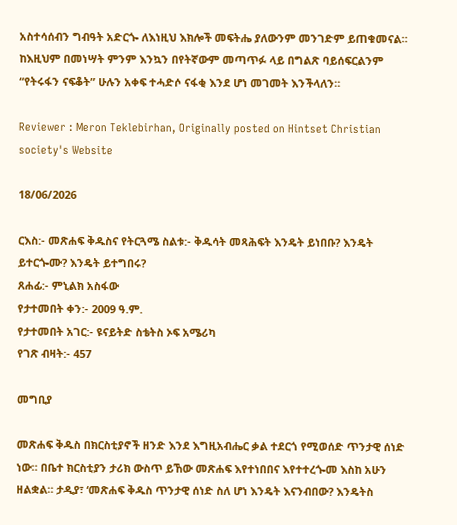አስተሳሰብን ግብዓት አድርጐ ለእነዚህ እክሎች መፍትሔ ያለውንም መንገድም ይጠቁመናል። ከእዚህም በመነሣት ምንም እንኳን በየትኛውም መጣጥፉ ላይ በግልጽ ባይሰፍርልንም “የትሩፋን ናፍቆት” ሁሉን አቀፍ ተሓድሶ ናፋቂ እንደ ሆነ መገመት እንችላለን።

Reviewer : Meron Teklebirhan, Originally posted on Hintset Christian society's Website

18/06/2026

ርእስ:- መጽሐፍ ቅዱስና የትርጓሜ ስልቱ:- ቅዱሳት መጻሕፍት እንዴት ይነበቡ? እንዴት ይተርጐሙ? እንዴት ይተግበሩ?
ጸሐፊ:- ምኒልክ አስፋው
የታተመበት ቀን:- 2009 ዓ.ም.
የታተመበት አገር:- ዩናይትድ ስቴትስ ኦፍ አሜሪካ
የገጽ ብዛት:- 457

መግቢያ

መጽሐፍ ቅዱስ በክርስቲያኖች ዘንድ እንደ እግዚአብሔር ቃል ተደርጎ የሚወሰድ ጥንታዊ ሰነድ ነው። በቤተ ክርስቲያን ታሪክ ውስጥ ይኸው መጽሐፍ እየተነበበና እየተተረጐመ እስከ አሁን ዘልቋል። ታዲያ፣ ‘መጽሐፍ ቅዱስ ጥንታዊ ሰነድ ስለ ሆነ እንዴት እናንብበው? እንዴትስ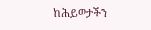ከሕይወታችን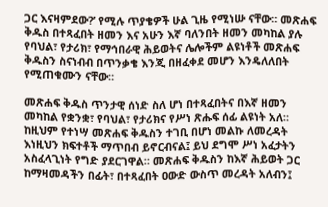ጋር እናዛምደው?’ የሚሉ ጥያቄዎች ሁል ጊዜ የሚነሡ ናቸው። መጽሐፍ ቅዱስ በተጻፈበት ዘመን እና አሁን እኛ ባለንበት ዘመን መካከል ያሉ የባህል፣ የታሪክ፣ የማኅበራዊ ሕይወትና ሌሎችም ልዩነቶች መጽሐፍ ቅዱስን ስናነብብ በጥንቃቄ እንጂ በዘፈቀደ መሆን እንዴለለበት የሚጠቁሙን ናቸው።

መጽሐፍ ቅዱስ ጥንታዊ ሰነድ ስለ ሆነ በተጻፈበትና በእኛ ዘመን መካከል የቋንቋ፣ የባህል፣ የታሪክና የሥነ ጽሑፍ ሰፊ ልዩነት አለ። ከዚህም የተነሣ መጽሐፍ ቅዱስን ተገቢ በሆነ መልኩ ለመረዳት እነዚህን ክፍተቶች ማጥበብ ይኖርብናል፤ ይህ ደግሞ ሥነ አፈታትን አስፈላጊነት የግድ ያደርገዋል። መጽሐፍ ቅዱስን ከእኛ ሕይወት ጋር ከማዛመዳችን በፊት፣ በተጻፈበት ዐውድ ውስጥ መረዳት አለብን፤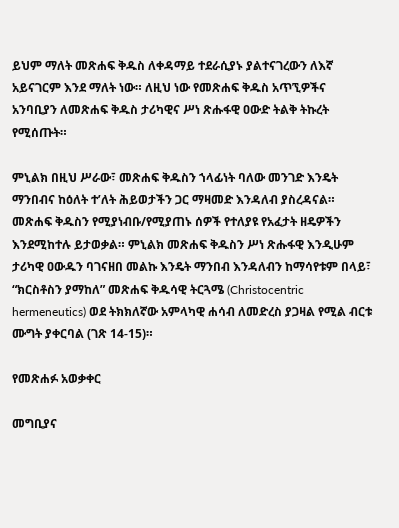ይህም ማለት መጽሐፍ ቅዱስ ለቀዳማይ ተደራሲያኑ ያልተናገረውን ለእኛ አይናገርም እንደ ማለት ነው። ለዚህ ነው የመጽሐፍ ቅዱስ አጥኚዎችና አንባቢያን ለመጽሐፍ ቅዱስ ታሪካዊና ሥነ ጽሑፋዊ ዐውድ ትልቅ ትኩረት የሚሰጡት።

ምኒልክ በዚህ ሥራው፣ መጽሐፍ ቅዱስን ኀላፊነት ባለው መንገድ እንዴት ማንበብና ከዕለት ተ’ለት ሕይወታችን ጋር ማዛመድ እንዳለብ ያስረዳናል። መጽሐፍ ቅዱስን የሚያነብቡ/የሚያጠኑ ሰዎች የተለያዩ የአፈታት ዘዴዎችን እንደሚከተሉ ይታወቃል። ምኒልክ መጽሐፍ ቅዱስን ሥነ ጽሑፋዊ እንዲሁም ታሪካዊ ዐውዱን ባገናዘበ መልኩ እንዴት ማንበብ እንዳለብን ከማሳየቱም በላይ፣ “ክርስቶስን ያማከለ” መጽሐፍ ቅዱሳዊ ትርጓሜ (Christocentric hermeneutics) ወደ ትክክለኛው አምላካዊ ሐሳብ ለመድረስ ያጋዛል የሚል ብርቱ ሙግት ያቀርባል (ገጽ 14-15)።

የመጽሐፉ አወቃቀር

መግቢያና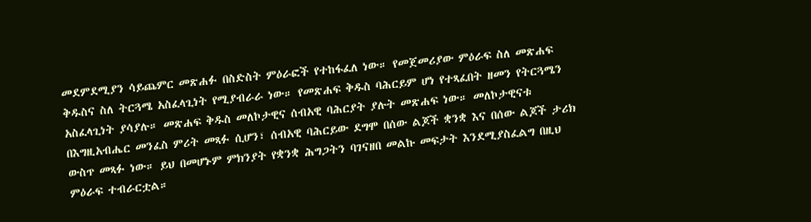መደምደሚያን ሳይጨምር መጽሐፉ በስድስት ምዕራፎች የተከፋፈለ ነው። የመጀመሪያው ምዕራፍ ስለ መጽሐፍ ቅዱስና ስለ ትርጓሜ አስፈላጊነት የሚያብራራ ነው። የመጽሐፍ ቅዱስ ባሕርይም ሆነ የተጻፈበት ዘመን የትርጓሜን አስፈላጊነት ያሳያሉ። መጽሐፍ ቅዱስ መለኮታዊና ሰብአዊ ባሕርያት ያሉት መጽሐፍ ነው። መለኮታዊናቱ በእግዚአብሔር መንፈስ ምሪት መጻፉ ሲሆን፣ ሰብአዊ ባሕርይው ደግሞ በሰው ልጆች ቋንቋ እና በሰው ልጆች ታሪክ ውስጥ መጻፉ ነው። ይህ በመሆኑም ምክንያት የቋንቋ ሕግጋትን ባገናዘበ መልኩ መፍታት እንደሚያስፈልግ በዚህ ምዕራፍ ተብራርቷል።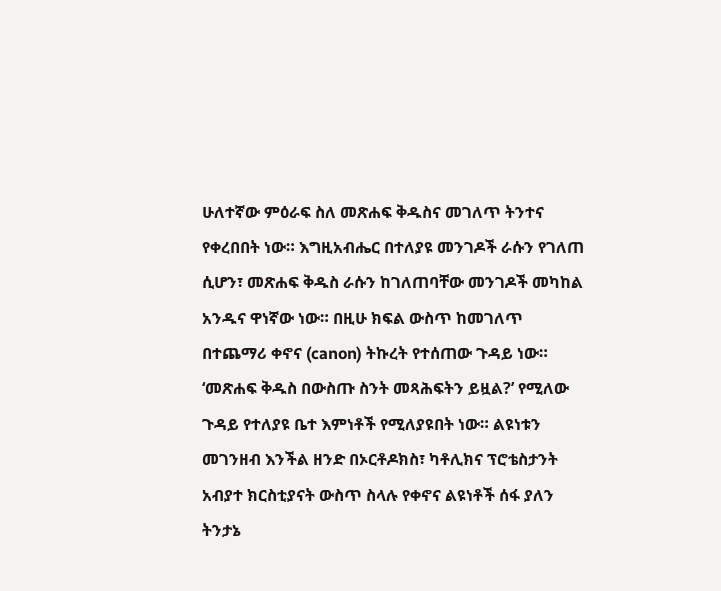ሁለተኛው ምዕራፍ ስለ መጽሐፍ ቅዱስና መገለጥ ትንተና የቀረበበት ነው። እግዚአብሔር በተለያዩ መንገዶች ራሱን የገለጠ ሲሆን፣ መጽሐፍ ቅዱስ ራሱን ከገለጠባቸው መንገዶች መካከል አንዱና ዋነኛው ነው። በዚሁ ክፍል ውስጥ ከመገለጥ በተጨማሪ ቀኖና (canon) ትኩረት የተሰጠው ጉዳይ ነው። ‘መጽሐፍ ቅዱስ በውስጡ ስንት መጻሕፍትን ይዟል?’ የሚለው ጉዳይ የተለያዩ ቤተ እምነቶች የሚለያዩበት ነው። ልዩነቱን መገንዘብ እንችል ዘንድ በኦርቶዶክስ፣ ካቶሊክና ፕሮቴስታንት አብያተ ክርስቲያናት ውስጥ ስላሉ የቀኖና ልዩነቶች ሰፋ ያለን ትንታኔ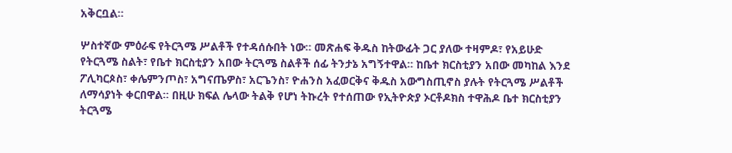አቅርቧል።

ሦስተኛው ምዕራፍ የትርጓሜ ሥልቶች የተዳሰሱበት ነው። መጽሐፍ ቅዱስ ከትውፊት ጋር ያለው ተዛምዶ፣ የአይሁድ የትርጓሜ ስልት፣ የቤተ ክርስቲያን አበው ትርጓሜ ስልቶች ሰፊ ትንታኔ አግኝተዋል። ከቤተ ክርስቲያን አበው መካከል እንደ ፖሊካርጶስ፣ ቀሌምንጦስ፣ አግናጤዎስ፣ አርጌንስ፣ ዮሐንስ አፈወርቅና ቅዱስ አውግስጢኖስ ያሉት የትርጓሜ ሥልቶች ለማሳያነት ቀርበዋል። በዚሁ ክፍል ሌላው ትልቅ የሆነ ትኩረት የተሰጠው የኢትዮጵያ ኦርቶዶክስ ተዋሕዶ ቤተ ክርስቲያን ትርጓሜ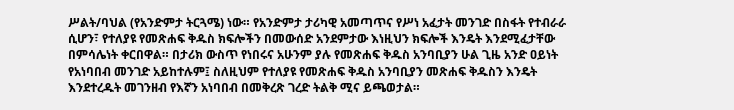ሥልት/ባህል (የአንድምታ ትርጓሜ) ነው። የአንድምታ ታሪካዊ አመጣጥና የሥነ አፈታት መንገድ በስፋት የተብራራ ሲሆን፣ የተለያዩ የመጽሐፍ ቅዱስ ክፍሎችን በመውሰድ አንደምታው እነዚህን ክፍሎች እንዴት እንደሚፈታቸው በምሳሌነት ቀርበዋል። በታሪክ ውስጥ የነበሩና አሁንም ያሉ የመጽሐፍ ቅዱስ አንባቢያን ሁል ጊዜ አንድ ዐይነት የአነባበብ መንገድ አይከተሉም፤ ስለዚህም የተለያዩ የመጽሐፍ ቅዱስ አንባቢያን መጽሐፍ ቅዱስን እንዴት እንደተረዱት መገንዘብ የእኛን አነባበብ በመቅረጽ ገረድ ትልቅ ሚና ይጫወታል።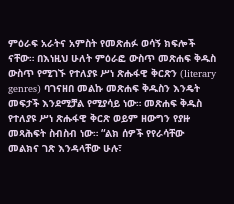ምዕራፍ አራትና አምስት የመጽሐፉ ወሳኝ ክፍሎች ናቸው። በእነዚህ ሁለት ምዕራፎ ውስጥ መጽሐፍ ቅዱስ ውስጥ የሚገኙ የተለያዩ ሥነ ጽሑፋዊ ቅርጽን (literary genres) ባገናዘበ መልኩ መጽሐፍ ቅዱስን እንዴት መፍታች እንደሚቻል የሚያሳይ ነው። መጽሐፍ ቅዱስ የተለያዩ ሥነ ጽሑፋዊ ቅርጽ ወይም ዘውግን የያዙ መጻሕፍት ስብስብ ነው። “ልክ ሰዎች የየራሳቸው መልክና ገጽ እንዳላቸው ሁሉ፣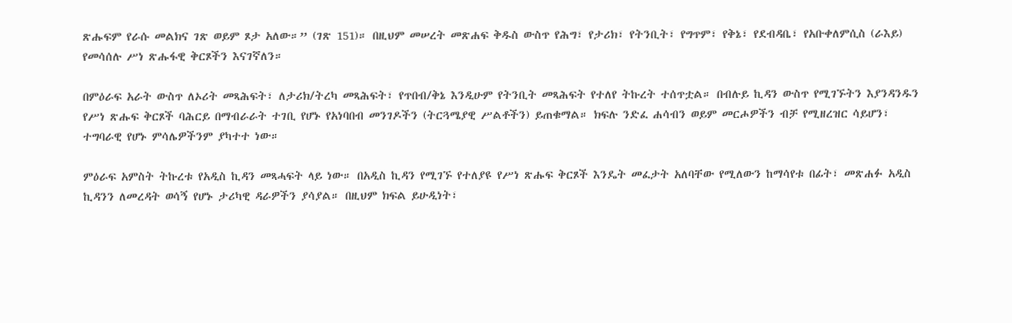ጽሑፍም የራሱ መልክና ገጽ ወይም ጾታ አለው።” (ገጽ 151)። በዚህም መሠረት መጽሐፍ ቅዱስ ውስጥ የሕግ፣ የታሪክ፣ የትንቢት፣ የግጥም፣ የቅኔ፣ የደብዳቤ፣ የአቡቀለምሲስ (ራእይ) የመሳሰሉ ሥነ ጽሑፋዊ ቅርጾችን እናገኛለን።

በምዕራፍ አራት ውስጥ ለኦሪት መጻሕፍት፣ ለታሪክ/ትረካ መጻሕፍት፣ የጥበብ/ቅኔ እንዲሁም የትንቢት መጻሕፍት የተለየ ትኩረት ተሰጥቷል። በብሉይ ኪዳን ውስጥ የሚገኙትን እያንዳንዱን የሥነ ጽሑፍ ቅርጾች ባሕርይ በማብራራት ተገቢ የሆኑ የአነባበብ መንገዶችን (ትርጓሜያዊ ሥልቶችን) ይጠቁማል። ክፍሉ ንድፈ ሐሳብን ወይም መርሖዎችን ብቻ የሚዘረዝር ሳይሆን፣ ተግባራዊ የሆኑ ምሳሌዎችንም ያካተተ ነው።

ምዕራፍ አምስት ትኩረቱ የአዲስ ኪዳን መጻሓፍት ላይ ነው። በአዲስ ኪዳን የሚገኙ የተለያዩ የሥነ ጽሑፍ ቅርጾች እንዴት መፈታት አለባቸው የሚለውን ከማሳየቱ በፊት፣ መጽሐፉ አዲስ ኪዳንን ለመረዳት ወሳኝ የሆኑ ታሪካዊ ዳራዎችን ያሳያል። በዚህም ክፍል ይሁዲነት፣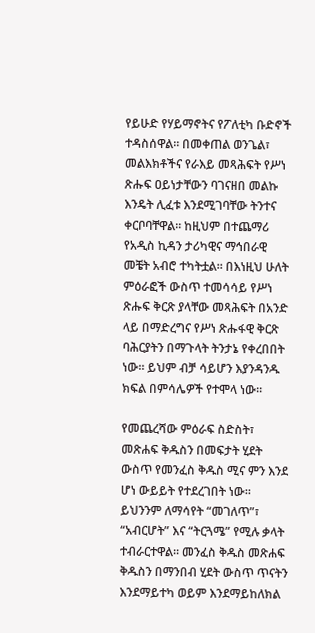የይሁድ የሃይማኖትና የፖለቲካ ቡድኖች ተዳስሰዋል። በመቀጠል ወንጌል፣ መልእክቶችና የራእይ መጻሕፍት የሥነ ጽሑፍ ዐይነታቸውን ባገናዘበ መልኩ እንዴት ሊፈቱ እንደሚገባቸው ትንተና ቀርቦባቸዋል። ከዚህም በተጨማሪ የአዲስ ኪዳን ታሪካዊና ማኅበራዊ መቼት አብሮ ተካትቷል። በእነዚህ ሁለት ምዕራፎች ውስጥ ተመሳሳይ የሥነ ጽሑፍ ቅርጽ ያላቸው መጻሕፍት በአንድ ላይ በማድረግና የሥነ ጽሑፋዊ ቅርጽ ባሕርያትን በማጉላት ትንታኔ የቀረበበት ነው። ይህም ብቻ ሳይሆን እያንዳንዱ ክፍል በምሳሌዎች የተሞላ ነው።

የመጨረሻው ምዕራፍ ስድስት፣ መጽሐፍ ቅዱስን በመፍታት ሂደት ውስጥ የመንፈስ ቅዱስ ሚና ምን እንደ ሆነ ውይይት የተደረገበት ነው። ይህንንም ለማሳየት “መገለጥ”፣ “አብርሆት” እና “ትርጓሜ” የሚሉ ቃላት ተብራርተዋል። መንፈስ ቅዱስ መጽሐፍ ቅዱስን በማንበብ ሂደት ውስጥ ጥናትን እንደማይተካ ወይም እንደማይከለክል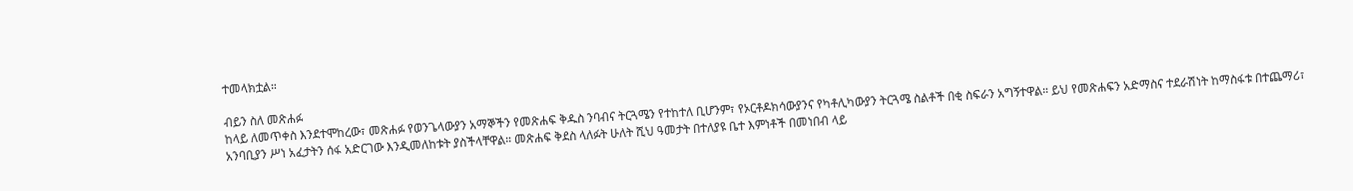ተመላክቷል።

ብይን ስለ መጽሐፉ
ከላይ ለመጥቀስ እንደተሞከረው፣ መጽሐፉ የወንጌላውያን አማኞችን የመጽሐፍ ቅዱስ ንባብና ትርጓሜን የተከተለ ቢሆንም፣ የኦርቶዶክሳውያንና የካቶሊካውያን ትርጓሜ ስልቶች በቂ ስፍራን አግኝተዋል። ይህ የመጽሐፍን አድማስና ተደራሽነት ከማስፋቱ በተጨማሪ፣ አንባቢያን ሥነ አፈታትን ሰፋ አድርገው እንዲመለከቱት ያስችላቸዋል። መጽሐፍ ቅደስ ላለፉት ሁለት ሺህ ዓመታት በተለያዩ ቤተ እምነቶች በመነበብ ላይ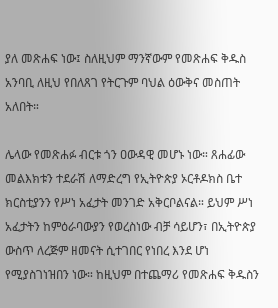ያለ መጽሐፍ ነው፤ ስለዚህም ማንኛውም የመጽሐፍ ቅዱስ አንባቢ ለዚህ የበለጸገ የትርጉም ባህል ዕውቅና መስጠት አለበት።

ሌላው የመጽሐፉ ብርቱ ጎን ዐውዳዊ መሆኑ ነው። ጸሐፊው መልእክቱን ተደራሽ ለማድረግ የኢትዮጵያ ኦርቶዶክስ ቤተ ክርስቲያንን የሥነ አፈታት መንገድ አቅርቦልናል። ይህም ሥነ አፈታትን ከምዕራባውያን የወረስነው ብቻ ሳይሆን፣ በኢትዮጵያ ውስጥ ለረጅም ዘመናት ሲተገበር የነበረ እንደ ሆነ የሚያስገነዝበን ነው። ከዚህም በተጨማሪ የመጽሐፍ ቅዱስን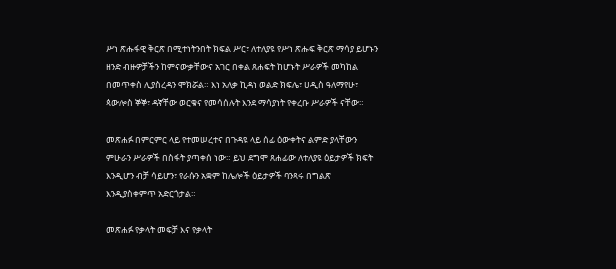ሥነ ጽሑፋዊ ቅርጽ በሚተነትንበት ክፍል ሥር፣ ለተለያዩ የሥነ ጽሑፍ ቅርጽ ማሳያ ይሆኑን ዘንድ ብዙዎቻችን ከምናውቃቸውና አገር በቀል ጸሐፍት ከሆኑት ሥራዎች መካከል በመጥቀስ ሊያስረዳን ሞክሯል። እነ አለቃ ኪዳነ ወልድ ክፍሌ፣ ሀዲስ ዓለማየሁ፣ ጳውሎስ ኞኞ፣ ዳኛቸው ወርቁና የመሳሰሉት እንደ ማሳያነት የቀረቡ ሥራዎች ናቸው።

መጽሐፉ በምርምር ላይ የተመሠረተና በጉዳዩ ላይ ሰፊ ዕውቀትና ልምድ ያላቸውን ምሁራን ሥራዎች በስፋት ያጣቀሰ ነው። ይህ ደግሞ ጸሐፊው ለተለያዩ ዕይታዎች ክፍት እንዲሆን ብቻ ሳይሆን፣ የራሱን አቋም ከሌሎች ዕይታዎች ባንጻሩ በግልጽ እንዲያስቀምጥ አድርጎታል።

መጽሐፉ የቃላት መፍቻ እና የቃላት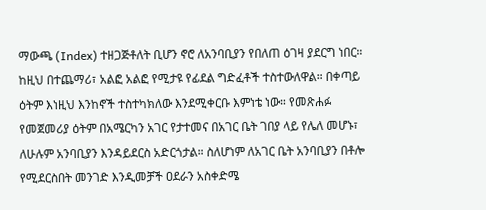ማውጫ (Index) ተዘጋጅቶለት ቢሆን ኖሮ ለአንባቢያን የበለጠ ዕገዛ ያደርግ ነበር። ከዚህ በተጨማሪ፣ አልፎ አልፎ የሚታዩ የፊደል ግድፈቶች ተስተውለዋል። በቀጣይ ዕትም እነዚህ እንከኖች ተስተካክለው እንደሚቀርቡ እምነቴ ነው። የመጽሐፉ የመጀመሪያ ዕትም በአሜርካን አገር የታተመና በአገር ቤት ገበያ ላይ የሌለ መሆኑ፣ ለሁሉም አንባቢያን እንዳይደርስ አድርጎታል። ስለሆነም ለአገር ቤት አንባቢያን በቶሎ የሚደርስበት መንገድ እንዲመቻች ዐደራን አስቀድሜ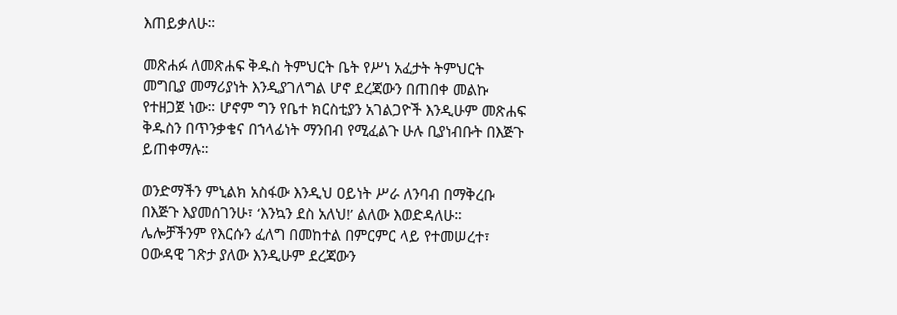እጠይቃለሁ።

መጽሐፉ ለመጽሐፍ ቅዱስ ትምህርት ቤት የሥነ አፈታት ትምህርት መግቢያ መማሪያነት እንዲያገለግል ሆኖ ደረጃውን በጠበቀ መልኩ የተዘጋጀ ነው። ሆኖም ግን የቤተ ክርስቲያን አገልጋዮች እንዲሁም መጽሐፍ ቅዱስን በጥንቃቄና በኀላፊነት ማንበብ የሚፈልጉ ሁሉ ቢያነብቡት በእጅጉ ይጠቀማሉ።

ወንድማችን ምኒልክ አስፋው እንዲህ ዐይነት ሥራ ለንባብ በማቅረቡ በእጅጉ እያመሰገንሁ፣ ‘እንኳን ደስ አለህ!’ ልለው እወድዳለሁ። ሌሎቻችንም የእርሱን ፈለግ በመከተል በምርምር ላይ የተመሠረተ፣ ዐውዳዊ ገጽታ ያለው እንዲሁም ደረጃውን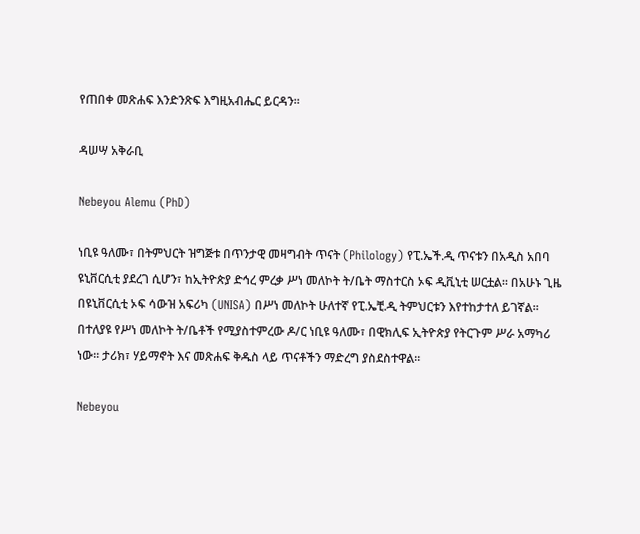የጠበቀ መጽሐፍ እንድንጽፍ እግዚአብሔር ይርዳን።

ዳሠሣ አቅራቢ

Nebeyou Alemu (PhD)

ነቢዩ ዓለሙ፣ በትምህርት ዝግጅቱ በጥንታዊ መዛግብት ጥናት (Philology) የፒ.ኤች.ዲ ጥናቱን በአዲስ አበባ ዩኒቨርሲቲ ያደረገ ሲሆን፣ ከኢትዮጵያ ድኅረ ምረቃ ሥነ መለኮት ት/ቤት ማስተርስ ኦፍ ዲቪኒቲ ሠርቷል። በአሁኑ ጊዜ በዩኒቨርሲቲ ኦፍ ሳውዝ አፍሪካ (UNISA) በሥነ መለኮት ሁለተኛ የፒ.ኤቺ.ዲ ትምህርቱን እየተከታተለ ይገኛል። በተለያዩ የሥነ መለኮት ት/ቤቶች የሚያስተምረው ዶ/ር ነቢዩ ዓለሙ፣ በዊክሊፍ ኢትዮጵያ የትርጉም ሥራ አማካሪ ነው። ታሪክ፣ ሃይማኖት እና መጽሐፍ ቅዱስ ላይ ጥናቶችን ማድረግ ያስደስተዋል።

Nebeyou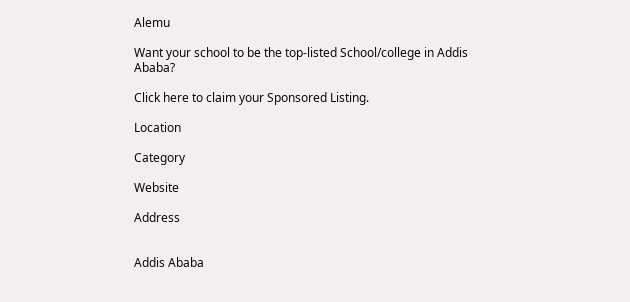Alemu

Want your school to be the top-listed School/college in Addis Ababa?

Click here to claim your Sponsored Listing.

Location

Category

Website

Address


Addis Ababa